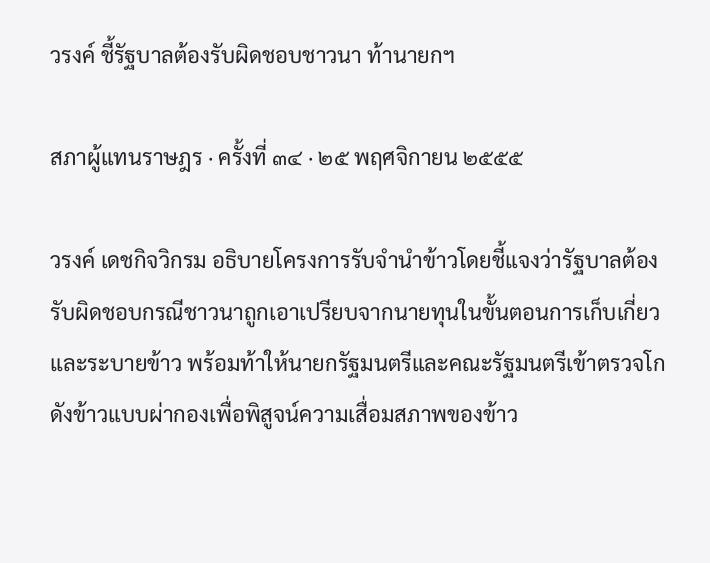วรงค์ ชี้รัฐบาลต้องรับผิดชอบชาวนา ท้านายกฯ

สภาผู้แทนราษฎร · ครั้งที่ ๓๔ · ๒๕ พฤศจิกายน ๒๕๕๕

วรงค์ เดชกิจวิกรม อธิบายโครงการรับจำนำข้าวโดยชี้แจงว่ารัฐบาลต้องรับผิดชอบกรณีชาวนาถูกเอาเปรียบจากนายทุนในขั้นตอนการเก็บเกี่ยวและระบายข้าว พร้อมท้าให้นายกรัฐมนตรีและคณะรัฐมนตรีเข้าตรวจโกดังข้าวแบบผ่ากองเพื่อพิสูจน์ความเสื่อมสภาพของข้าว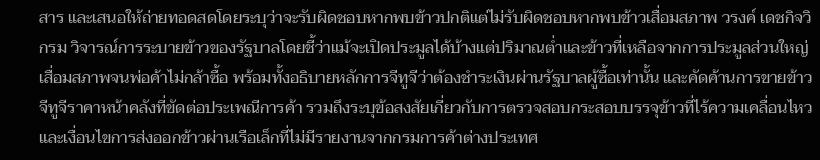สาร และเสนอให้ถ่ายทอดสดโดยระบุว่าจะรับผิดชอบหากพบข้าวปกติแต่ไม่รับผิดชอบหากพบข้าวเสื่อมสภาพ วรงค์ เดชกิจวิกรม วิจารณ์การระบายข้าวของรัฐบาลโดยชี้ว่าแม้จะเปิดประมูลได้บ้างแต่ปริมาณต่ำและข้าวที่เหลือจากการประมูลส่วนใหญ่เสื่อมสภาพจนพ่อค้าไม่กล้าซื้อ พร้อมทั้งอธิบายหลักการจีทูจีว่าต้องชำระเงินผ่านรัฐบาลผู้ซื้อเท่านั้น และคัดค้านการขายข้าวจีทูจีราคาหน้าคลังที่ขัดต่อประเพณีการค้า รวมถึงระบุข้อสงสัยเกี่ยวกับการตรวจสอบกระสอบบรรจุข้าวที่ไร้ความเคลื่อนไหวและเงื่อนไขการส่งออกข้าวผ่านเรือเล็กที่ไม่มีรายงานจากกรมการค้าต่างประเทศ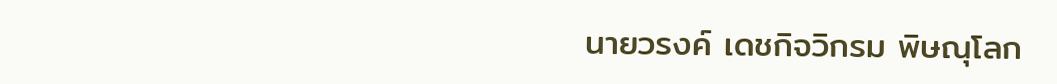นายวรงค์ เดชกิจวิกรม พิษณุโลก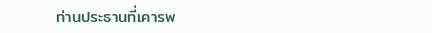ท่านประธานที่เคารพ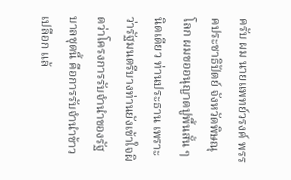ครับ ผม นายแพทย์วรงค์ พรรคประชาธิปัตย์ จังหวัดพิษณุโลก ผมขออนุญาตปูพื้นสั้น ๆ นิดเดียว ท่านประธาน เพราะว่ารัฐมนตรีบางท่านยังเข้าใจผิดว่าโครงการรับจำนำของรัฐบาลชุดนี้ คือการรับจำนำข้าวเปลือก แล้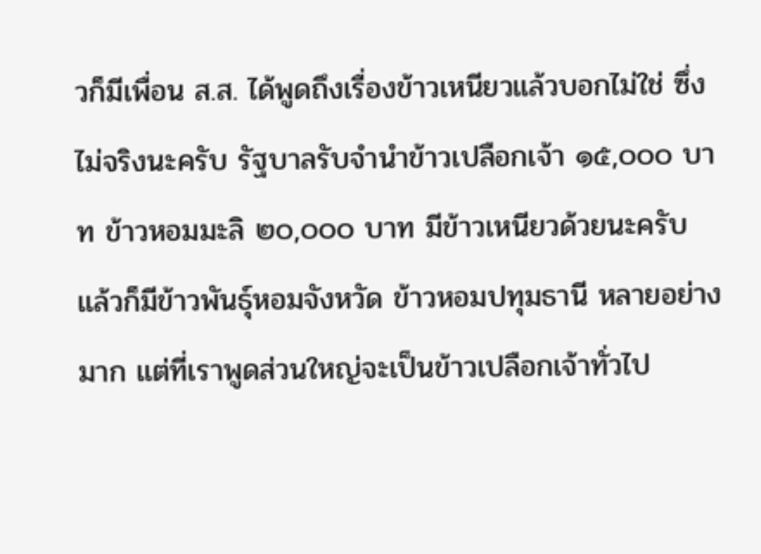วก็มีเพื่อน ส.ส. ได้พูดถึงเรื่องข้าวเหนียวแล้วบอกไม่ใช่ ซึ่งไม่จริงนะครับ รัฐบาลรับจำนำข้าวเปลือกเจ้า ๑๕,๐๐๐ บาท ข้าวหอมมะลิ ๒๐,๐๐๐ บาท มีข้าวเหนียวด้วยนะครับ แล้วก็มีข้าวพันธุ์หอมจังหวัด ข้าวหอมปทุมธานี หลายอย่างมาก แต่ที่เราพูดส่วนใหญ่จะเป็นข้าวเปลือกเจ้าทั่วไป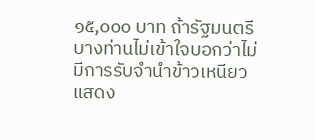๑๕,๐๐๐ บาท ถ้ารัฐมนตรี บางท่านไม่เข้าใจบอกว่าไม่มีการรับจำนำข้าวเหนียวแสดง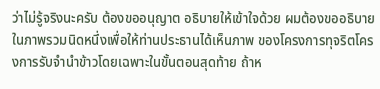ว่าไม่รู้จริงนะครับ ต้องขออนุญาต อธิบายให้เข้าใจด้วย ผมต้องขออธิบายในภาพรวมนิดหนึ่งเพื่อให้ท่านประธานได้เห็นภาพ ของโครงการทุจริตโครงการรับจำนำข้าวโดยเฉพาะในขั้นตอนสุดท้าย ถ้าห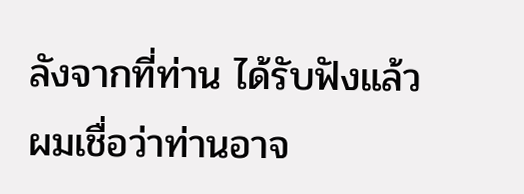ลังจากที่ท่าน ได้รับฟังแล้วผมเชื่อว่าท่านอาจ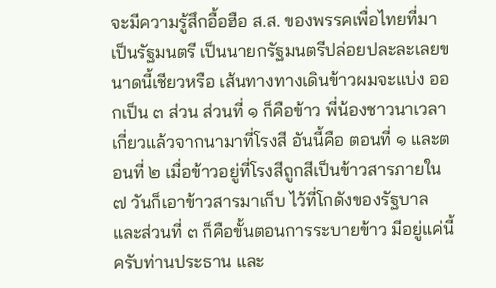จะมีความรู้สึกอื้อฮือ ส.ส. ของพรรคเพื่อไทยที่มาเป็นรัฐมนตรี เป็นนายกรัฐมนตรีปล่อยปละละเลยขนาดนี้เชียวหรือ เส้นทางทางเดินข้าวผมจะแบ่ง ออกเป็น ๓ ส่วน ส่วนที่ ๑ ก็คือข้าว พี่น้องชาวนาเวลาเกี่ยวแล้วจากนามาที่โรงสี อันนี้คือ ตอนที่ ๑ และตอนที่ ๒ เมื่อข้าวอยู่ที่โรงสีถูกสีเป็นข้าวสารภายใน ๗ วันก็เอาข้าวสารมาเก็บ ไว้ที่โกดังของรัฐบาล และส่วนที่ ๓ ก็คือขั้นตอนการระบายข้าว มีอยู่แค่นี้ครับท่านประธาน และ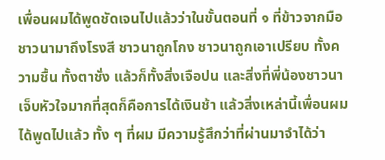เพื่อนผมได้พูดชัดเจนไปแล้วว่าในขั้นตอนที่ ๑ ที่ข้าวจากมือชาวนามาถึงโรงสี ชาวนาถูกโกง ชาวนาถูกเอาเปรียบ ทั้งความชื้น ทั้งตาชั่ง แล้วก็ทั้งสิ่งเจือปน และสิ่งที่พี่น้องชาวนา เจ็บหัวใจมากที่สุดก็คือการได้เงินช้า แล้วสิ่งเหล่านี้เพื่อนผมได้พูดไปแล้ว ทั้ง ๆ ที่ผม มีความรู้สึกว่าที่ผ่านมาจำได้ว่า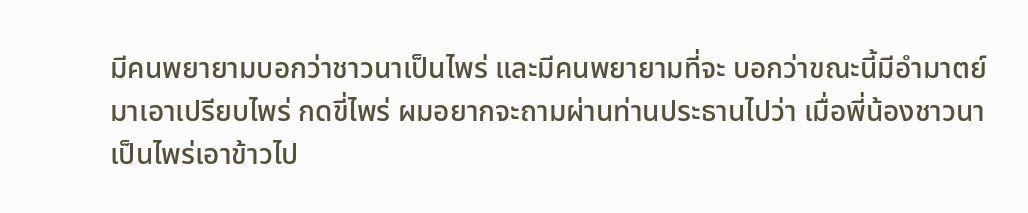มีคนพยายามบอกว่าชาวนาเป็นไพร่ และมีคนพยายามที่จะ บอกว่าขณะนี้มีอำมาตย์มาเอาเปรียบไพร่ กดขี่ไพร่ ผมอยากจะถามผ่านท่านประธานไปว่า เมื่อพี่น้องชาวนาเป็นไพร่เอาข้าวไป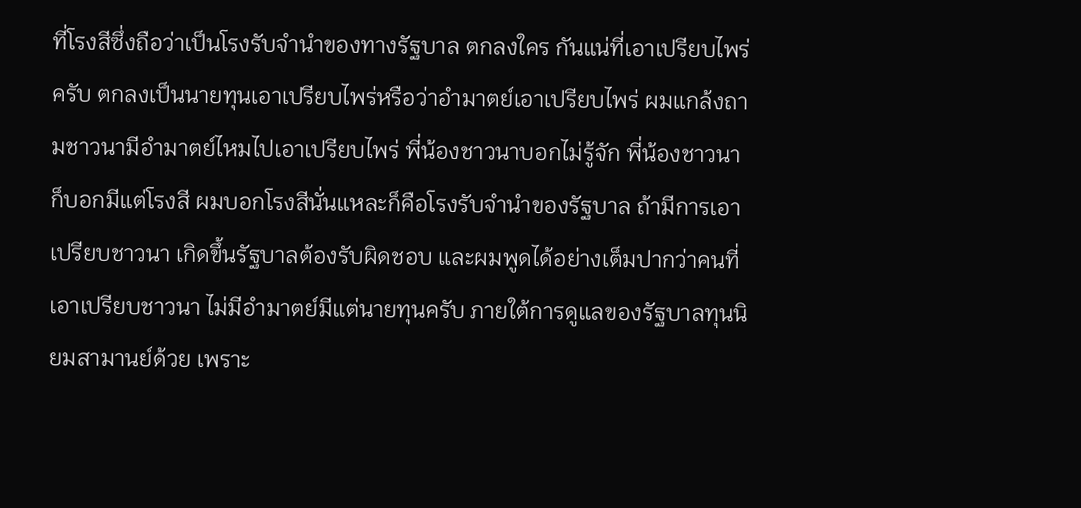ที่โรงสีซึ่งถือว่าเป็นโรงรับจำนำของทางรัฐบาล ตกลงใคร กันแน่ที่เอาเปรียบไพร่ครับ ตกลงเป็นนายทุนเอาเปรียบไพร่หรือว่าอำมาตย์เอาเปรียบไพร่ ผมแกล้งถามชาวนามีอำมาตย์ไหมไปเอาเปรียบไพร่ พี่น้องชาวนาบอกไม่รู้จัก พี่น้องชาวนา ก็บอกมีแต่โรงสี ผมบอกโรงสีนั่นแหละก็คือโรงรับจำนำของรัฐบาล ถ้ามีการเอาเปรียบชาวนา เกิดขึ้นรัฐบาลต้องรับผิดชอบ และผมพูดได้อย่างเต็มปากว่าคนที่เอาเปรียบชาวนา ไม่มีอำมาตย์มีแต่นายทุนครับ ภายใต้การดูแลของรัฐบาลทุนนิยมสามานย์ด้วย เพราะ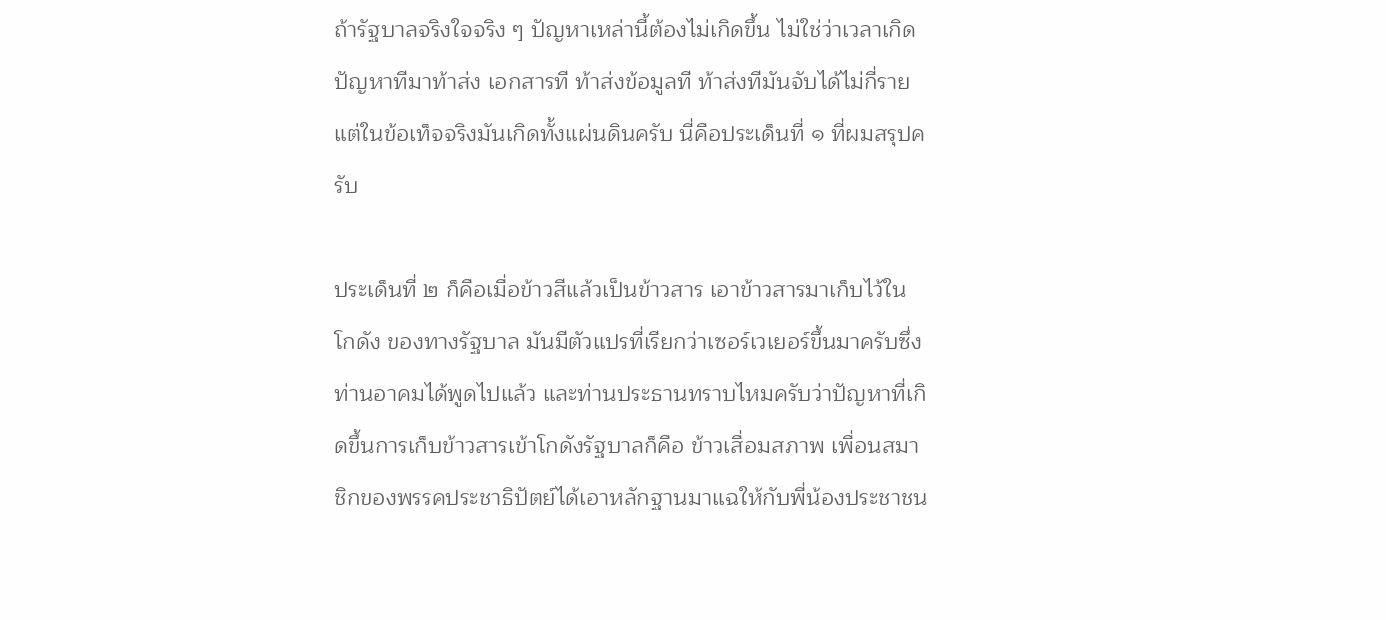ถ้ารัฐบาลจริงใจจริง ๆ ปัญหาเหล่านี้ต้องไม่เกิดขึ้น ไม่ใช่ว่าเวลาเกิดปัญหาทีมาท้าส่ง เอกสารที ท้าส่งข้อมูลที ท้าส่งทีมันจับได้ไม่กี่ราย แต่ในข้อเท็จจริงมันเกิดทั้งแผ่นดินครับ นี่คือประเด็นที่ ๑ ที่ผมสรุปครับ

ประเด็นที่ ๒ ก็คือเมื่อข้าวสีแล้วเป็นข้าวสาร เอาข้าวสารมาเก็บไว้ในโกดัง ของทางรัฐบาล มันมีตัวแปรที่เรียกว่าเซอร์เวเยอร์ขึ้นมาครับซึ่งท่านอาคมได้พูดไปแล้ว และท่านประธานทราบไหมครับว่าปัญหาที่เกิดขึ้นการเก็บข้าวสารเข้าโกดังรัฐบาลก็คือ ข้าวเสื่อมสภาพ เพื่อนสมาชิกของพรรคประชาธิปัตย์ได้เอาหลักฐานมาแฉให้กับพี่น้องประชาชน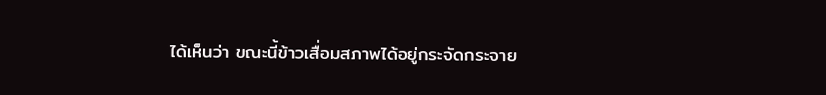ได้เห็นว่า ขณะนี้ข้าวเสื่อมสภาพได้อยู่กระจัดกระจาย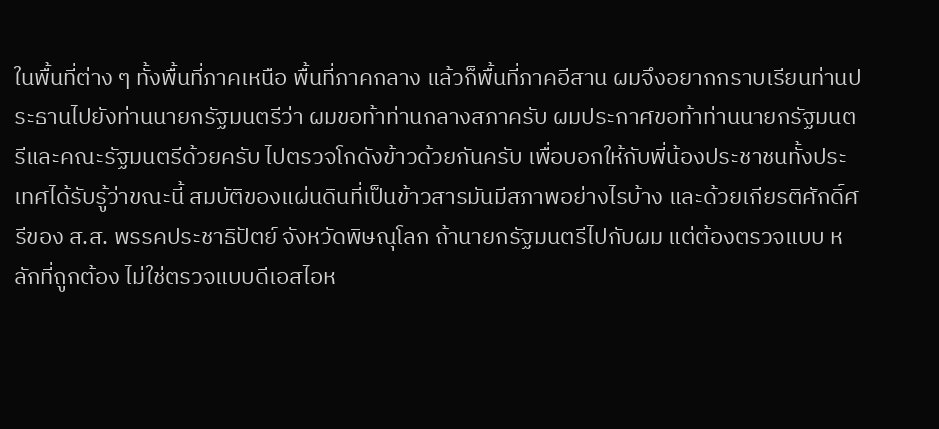ในพื้นที่ต่าง ๆ ทั้งพื้นที่ภาคเหนือ พื้นที่ภาคกลาง แล้วก็พื้นที่ภาคอีสาน ผมจึงอยากกราบเรียนท่านประธานไปยังท่านนายกรัฐมนตรีว่า ผมขอท้าท่านกลางสภาครับ ผมประกาศขอท้าท่านนายกรัฐมนตรีและคณะรัฐมนตรีด้วยครับ ไปตรวจโกดังข้าวด้วยกันครับ เพื่อบอกให้กับพี่น้องประชาชนทั้งประเทศได้รับรู้ว่าขณะนี้ สมบัติของแผ่นดินที่เป็นข้าวสารมันมีสภาพอย่างไรบ้าง และด้วยเกียรติศักดิ์ศรีของ ส.ส. พรรคประชาธิปัตย์ จังหวัดพิษณุโลก ถ้านายกรัฐมนตรีไปกับผม แต่ต้องตรวจแบบ หลักที่ถูกต้อง ไม่ใช่ตรวจแบบดีเอสไอห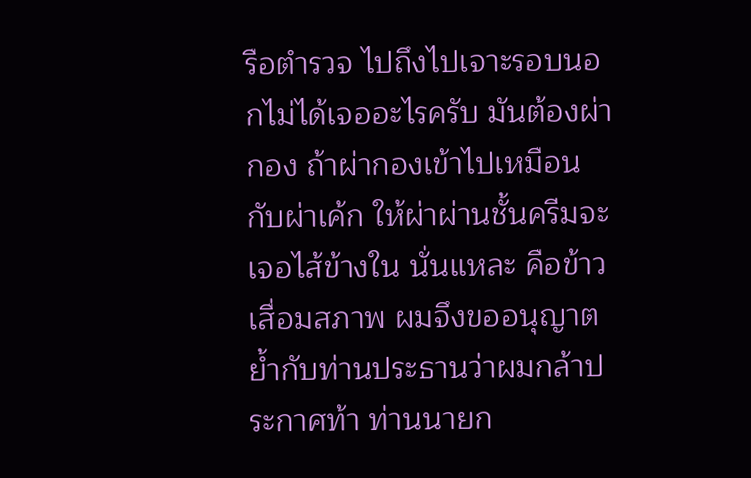รือตำรวจ ไปถึงไปเจาะรอบนอกไม่ได้เจออะไรครับ มันต้องผ่ากอง ถ้าผ่ากองเข้าไปเหมือนกับผ่าเค้ก ให้ผ่าผ่านชั้นครีมจะเจอไส้ข้างใน นั่นแหละ คือข้าวเสื่อมสภาพ ผมจึงขออนุญาตย้ำกับท่านประธานว่าผมกล้าประกาศท้า ท่านนายก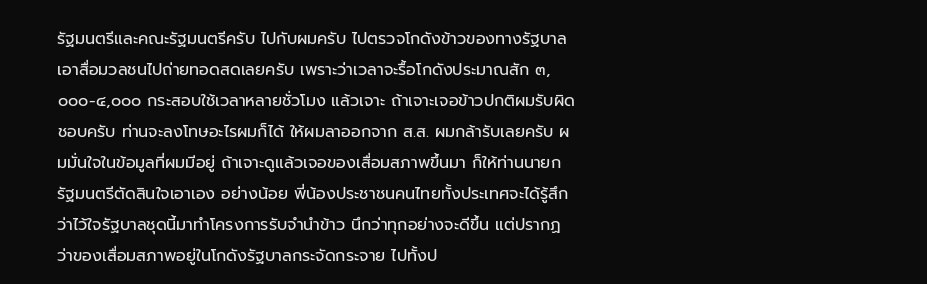รัฐมนตรีและคณะรัฐมนตรีครับ ไปกับผมครับ ไปตรวจโกดังข้าวของทางรัฐบาล เอาสื่อมวลชนไปถ่ายทอดสดเลยครับ เพราะว่าเวลาจะรื้อโกดังประมาณสัก ๓,๐๐๐-๔,๐๐๐ กระสอบใช้เวลาหลายชั่วโมง แล้วเจาะ ถ้าเจาะเจอข้าวปกติผมรับผิดชอบครับ ท่านจะลงโทษอะไรผมก็ได้ ให้ผมลาออกจาก ส.ส. ผมกล้ารับเลยครับ ผมมั่นใจในข้อมูลที่ผมมีอยู่ ถ้าเจาะดูแล้วเจอของเสื่อมสภาพขึ้นมา ก็ให้ท่านนายกรัฐมนตรีตัดสินใจเอาเอง อย่างน้อย พี่น้องประชาชนคนไทยทั้งประเทศจะได้รู้สึกว่าไว้ใจรัฐบาลชุดนี้มาทำโครงการรับจำนำข้าว นึกว่าทุกอย่างจะดีขึ้น แต่ปรากฏว่าของเสื่อมสภาพอยู่ในโกดังรัฐบาลกระจัดกระจาย ไปทั้งป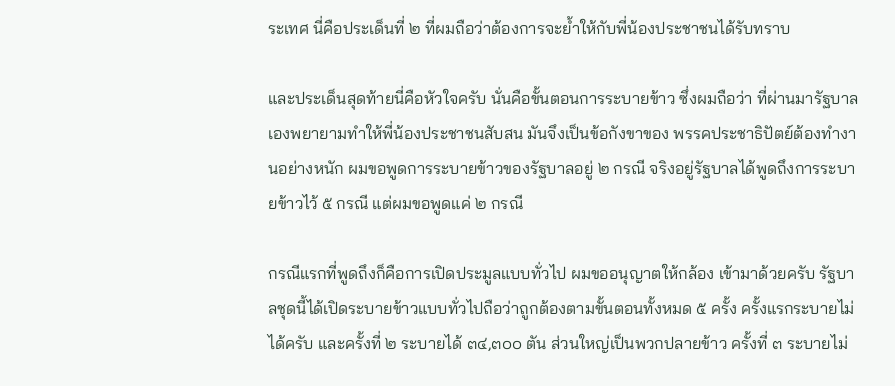ระเทศ นี่คือประเด็นที่ ๒ ที่ผมถือว่าต้องการจะย้ำให้กับพี่น้องประชาชนได้รับทราบ

และประเด็นสุดท้ายนี่คือหัวใจครับ นั่นคือขั้นตอนการระบายข้าว ซึ่งผมถือว่า ที่ผ่านมารัฐบาลเองพยายามทำให้พี่น้องประชาชนสับสน มันจึงเป็นข้อกังขาของ พรรคประชาธิปัตย์ต้องทำงานอย่างหนัก ผมขอพูดการระบายข้าวของรัฐบาลอยู่ ๒ กรณี จริงอยู่รัฐบาลได้พูดถึงการระบายข้าวไว้ ๕ กรณี แต่ผมขอพูดแค่ ๒ กรณี

กรณีแรกที่พูดถึงก็คือการเปิดประมูลแบบทั่วไป ผมขออนุญาตให้กล้อง เข้ามาด้วยครับ รัฐบาลชุดนี้ได้เปิดระบายข้าวแบบทั่วไปถือว่าถูกต้องตามขั้นตอนทั้งหมด ๕ ครั้ง ครั้งแรกระบายไม่ได้ครับ และครั้งที่ ๒ ระบายได้ ๓๔,๓๐๐ ตัน ส่วนใหญ่เป็นพวกปลายข้าว ครั้งที่ ๓ ระบายไม่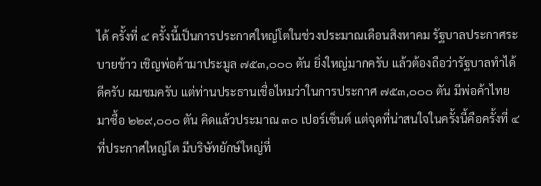ได้ ครั้งที่ ๔ ครั้งนี้เป็นการประกาศใหญ่โตในช่วงประมาณเดือนสิงหาคม รัฐบาลประกาศระบายข้าว เชิญพ่อค้ามาประมูล ๗๕๓,๐๐๐ ตัน ยิ่งใหญ่มากครับ แล้วต้องถือว่ารัฐบาลทำได้ดีครับ ผมชมครับ แต่ท่านประธานเชื่อไหมว่าในการประกาศ ๗๕๓,๐๐๐ ตัน มีพ่อค้าไทยมาซื้อ ๒๒๙,๐๐๐ ตัน คิดแล้วประมาณ ๓๐ เปอร์เซ็นต์ แต่จุดที่น่าสนใจในครั้งนี้คือครั้งที่ ๔ ที่ประกาศใหญ่โต มีบริษัทยักษ์ใหญ่ที่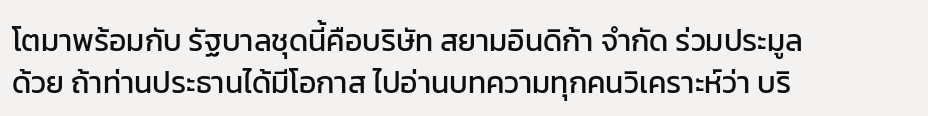โตมาพร้อมกับ รัฐบาลชุดนี้คือบริษัท สยามอินดิก้า จำกัด ร่วมประมูลด้วย ถ้าท่านประธานได้มีโอกาส ไปอ่านบทความทุกคนวิเคราะห์ว่า บริ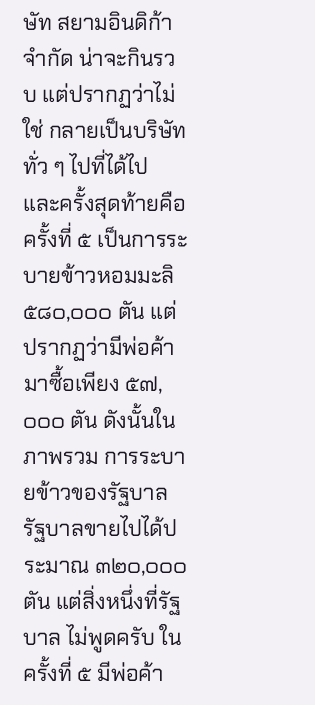ษัท สยามอินดิก้า จำกัด น่าจะกินรวบ แต่ปรากฏว่าไม่ใช่ กลายเป็นบริษัททั่ว ๆ ไปที่ได้ไป และครั้งสุดท้ายคือครั้งที่ ๕ เป็นการระบายข้าวหอมมะลิ ๕๘๐,๐๐๐ ตัน แต่ปรากฏว่ามีพ่อค้ามาซื้อเพียง ๕๗,๐๐๐ ตัน ดังนั้นในภาพรวม การระบายข้าวของรัฐบาล รัฐบาลขายไปได้ประมาณ ๓๒๐,๐๐๐ ตัน แต่สิ่งหนึ่งที่รัฐบาล ไม่พูดครับ ในครั้งที่ ๕ มีพ่อค้า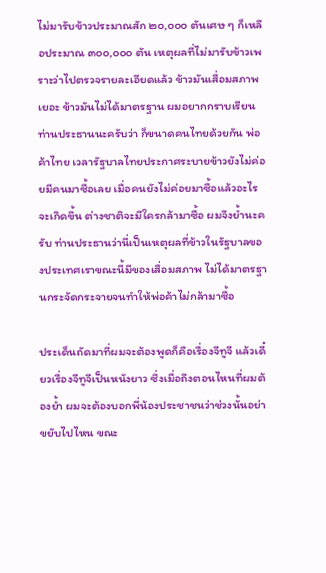ไม่มารับข้าวประมาณสัก ๒๐,๐๐๐ ตันเศษ ๆ ก็เหลือประมาณ ๓๐๐,๐๐๐ ตัน เหตุผลที่ไม่มารับข้าวเพราะว่าไปตรวจรายละเอียดแล้ว ข้าวมันเสื่อมสภาพเยอะ ข้าวมันไม่ได้มาตรฐาน ผมอยากกราบเรียนท่านประธานนะครับว่า ก็ขนาดคนไทยด้วยกัน พ่อค้าไทย เวลารัฐบาลไทยประกาศระบายข้าวยังไม่ค่อยมีคนมาซื้อเลย เมื่อคนยังไม่ค่อยมาซื้อแล้วอะไรจะเกิดขึ้น ต่างชาติจะมีใครกล้ามาซื้อ ผมจึงย้ำนะครับ ท่านประธานว่านี่เป็นเหตุผลที่ข้าวในรัฐบาลของประเทศเราขณะนี้มีของเสื่อมสภาพ ไม่ได้มาตรฐานกระจัดกระจายจนทำให้พ่อค้าไม่กล้ามาซื้อ

ประเด็นถัดมาที่ผมจะต้องพูดก็คือเรื่องจีทูจี แล้วเดี๋ยวเรื่องจีทูจีเป็นหนังยาว ซึ่งเมื่อถึงตอนไหนที่ผมต้องย้ำ ผมจะต้องบอกพี่น้องประชาชนว่าช่วงนั้นอย่าขยับไปไหน ขณะ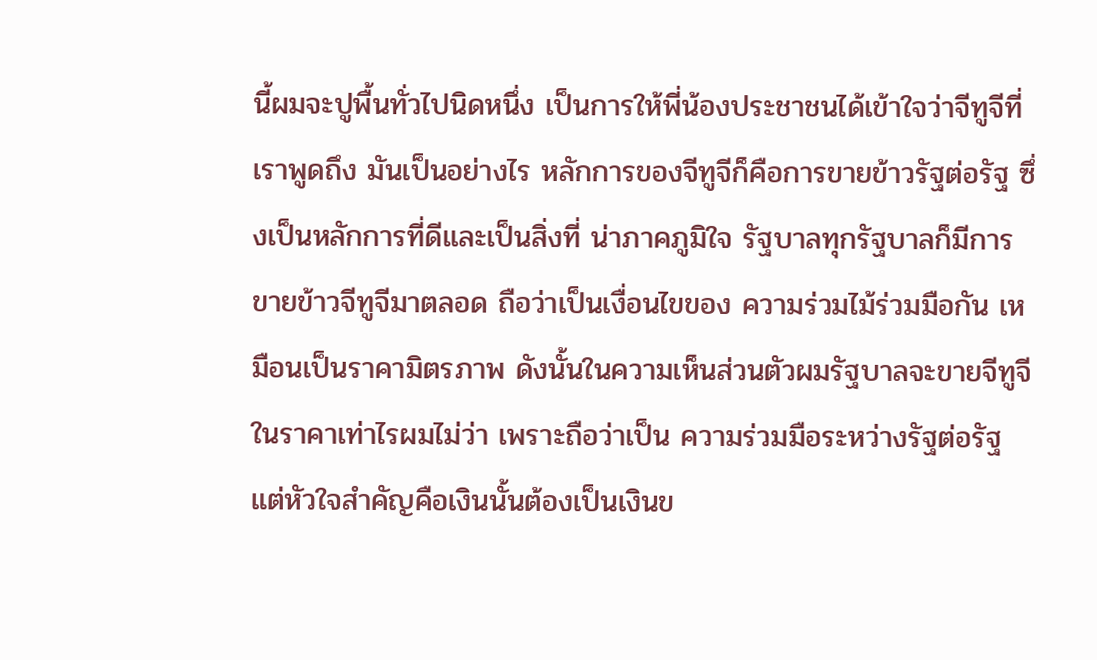นี้ผมจะปูพื้นทั่วไปนิดหนึ่ง เป็นการให้พี่น้องประชาชนได้เข้าใจว่าจีทูจีที่เราพูดถึง มันเป็นอย่างไร หลักการของจีทูจีก็คือการขายข้าวรัฐต่อรัฐ ซึ่งเป็นหลักการที่ดีและเป็นสิ่งที่ น่าภาคภูมิใจ รัฐบาลทุกรัฐบาลก็มีการขายข้าวจีทูจีมาตลอด ถือว่าเป็นเงื่อนไขของ ความร่วมไม้ร่วมมือกัน เหมือนเป็นราคามิตรภาพ ดังนั้นในความเห็นส่วนตัวผมรัฐบาลจะขายจีทูจีในราคาเท่าไรผมไม่ว่า เพราะถือว่าเป็น ความร่วมมือระหว่างรัฐต่อรัฐ แต่หัวใจสำคัญคือเงินนั้นต้องเป็นเงินข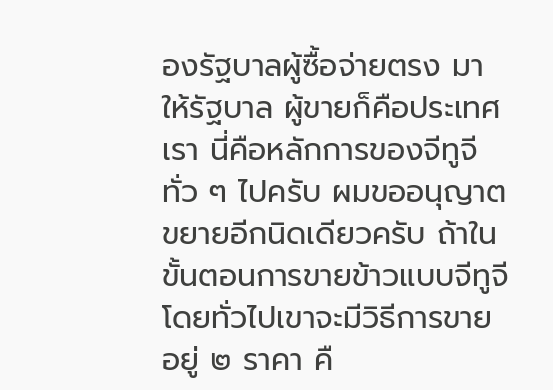องรัฐบาลผู้ซื้อจ่ายตรง มาให้รัฐบาล ผู้ขายก็คือประเทศเรา นี่คือหลักการของจีทูจีทั่ว ๆ ไปครับ ผมขออนุญาต ขยายอีกนิดเดียวครับ ถ้าในขั้นตอนการขายข้าวแบบจีทูจีโดยทั่วไปเขาจะมีวิธีการขายอยู่ ๒ ราคา คื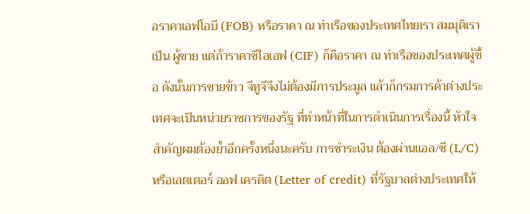อราคาเอฟโอบี (FOB) หรือราคา ณ ท่าเรือของประเทศไทยเรา สมมุติเราเป็น ผู้ขาย แต่ถ้าราคาซีไอเอฟ (CIF) ก็คือราคา ณ ท่าเรือของประเทศผู้ซื้อ ดังนั้นการขายข้าว จีทูจีจึงไม่ต้องมีการประมูล แล้วก็กรมการค้าต่างประเทศจะเป็นหน่วยราชการของรัฐ ที่ทำหน้าที่ในการดำเนินการเรื่องนี้ หัวใจสำคัญผมต้องย้ำอีกครั้งหนึ่งนะครับ การชำระเงิน ต้องผ่านแอล/ซี (L/C) หรือเลตเตอร์ ออฟ เครดิต (Letter of credit) ที่รัฐบาลต่างประเทศให้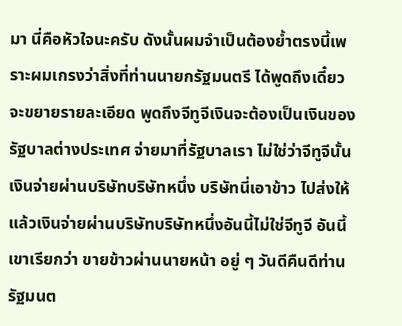มา นี่คือหัวใจนะครับ ดังนั้นผมจำเป็นต้องย้ำตรงนี้เพราะผมเกรงว่าสิ่งที่ท่านนายกรัฐมนตรี ได้พูดถึงเดี๋ยวจะขยายรายละเอียด พูดถึงจีทูจีเงินจะต้องเป็นเงินของรัฐบาลต่างประเทศ จ่ายมาที่รัฐบาลเรา ไม่ใช่ว่าจีทูจีนั้นเงินจ่ายผ่านบริษัทบริษัทหนึ่ง บริษัทนี่เอาข้าว ไปส่งให้แล้วเงินจ่ายผ่านบริษัทบริษัทหนึ่งอันนี้ไม่ใช่จีทูจี อันนี้เขาเรียกว่า ขายข้าวผ่านนายหน้า อยู่ ๆ วันดีคืนดีท่านรัฐมนต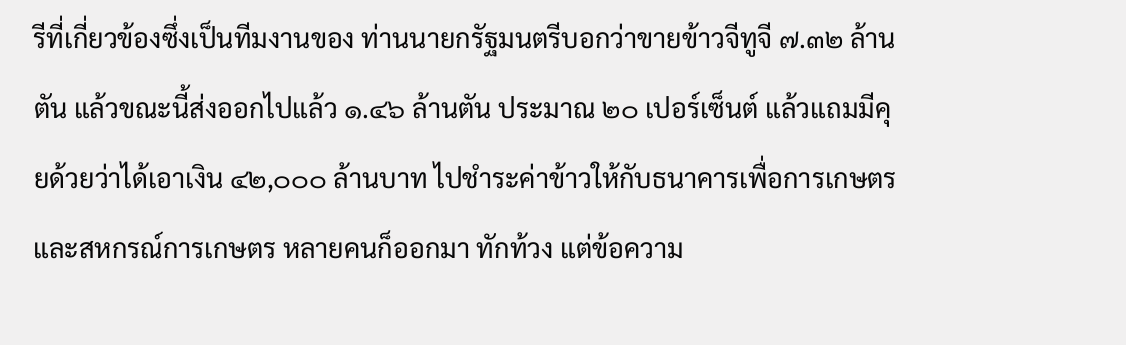รีที่เกี่ยวข้องซึ่งเป็นทีมงานของ ท่านนายกรัฐมนตรีบอกว่าขายข้าวจีทูจี ๗.๓๒ ล้านตัน แล้วขณะนี้ส่งออกไปแล้ว ๑.๔๖ ล้านตัน ประมาณ ๒๐ เปอร์เซ็นต์ แล้วแถมมีคุยด้วยว่าได้เอาเงิน ๔๒,๐๐๐ ล้านบาท ไปชำระค่าข้าวให้กับธนาคารเพื่อการเกษตรและสหกรณ์การเกษตร หลายคนก็ออกมา ทักท้วง แต่ข้อความ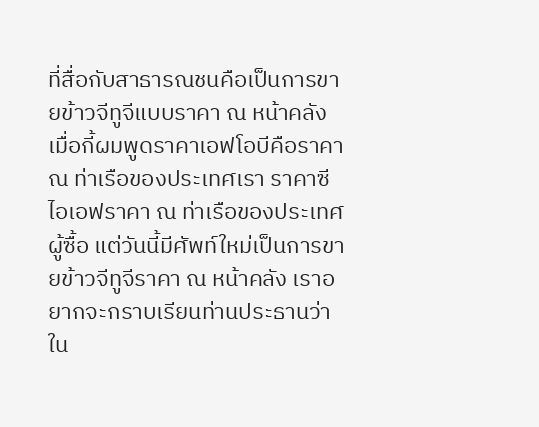ที่สื่อกับสาธารณชนคือเป็นการขายข้าวจีทูจีแบบราคา ณ หน้าคลัง เมื่อกี้ผมพูดราคาเอฟโอบีคือราคา ณ ท่าเรือของประเทศเรา ราคาซีไอเอฟราคา ณ ท่าเรือของประเทศผู้ซื้อ แต่วันนี้มีศัพท์ใหม่เป็นการขายข้าวจีทูจีราคา ณ หน้าคลัง เราอยากจะกราบเรียนท่านประธานว่าใน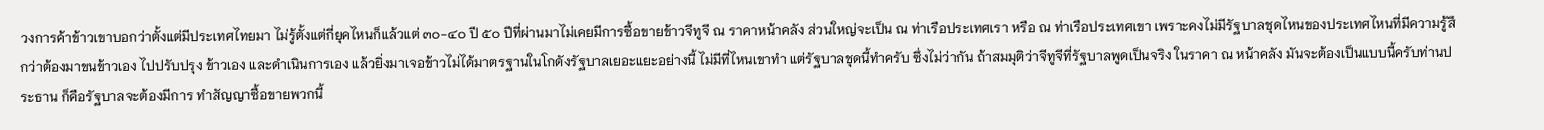วงการค้าข้าวเขาบอกว่าตั้งแต่มีประเทศไทยมา ไม่รู้ตั้งแต่กี่ยุคไหนก็แล้วแต่ ๓๐-๔๐ ปี ๕๐ ปีที่ผ่านมาไม่เคยมีการซื้อขายข้าวจีทูจี ณ ราคาหน้าคลัง ส่วนใหญ่จะเป็น ณ ท่าเรือประเทศเรา หรือ ณ ท่าเรือประเทศเขา เพราะคงไม่มีรัฐบาลชุดไหนของประเทศไหนที่มีความรู้สึกว่าต้องมาขนข้าวเอง ไปปรับปรุง ข้าวเอง และดำเนินการเอง แล้วยิ่งมาเจอข้าวไม่ได้มาตรฐานในโกดังรัฐบาลเยอะแยะอย่างนี้ ไม่มีที่ไหนเขาทำ แต่รัฐบาลชุดนี้ทำครับ ซึ่งไม่ว่ากัน ถ้าสมมุติว่าจีทูจีที่รัฐบาลพูดเป็นจริง ในราคา ณ หน้าคลัง มันจะต้องเป็นแบบนี้ครับท่านประธาน ก็คือรัฐบาลจะต้องมีการ ทำสัญญาซื้อขายพวกนี้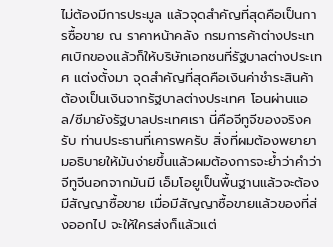ไม่ต้องมีการประมูล แล้วจุดสำคัญที่สุดคือเป็นการซื้อขาย ณ ราคาหน้าคลัง กรมการค้าต่างประเทศเบิกของแล้วก็ให้บริษัทเอกชนที่รัฐบาลต่างประเทศ แต่งตั้งมา จุดสำคัญที่สุดคือเงินค่าชำระสินค้าต้องเป็นเงินจากรัฐบาลต่างประเทศ โอนผ่านแอล/ซีมายังรัฐบาลประเทศเรา นี่คือจีทูจีของจริงครับ ท่านประธานที่เคารพครับ สิ่งที่ผมต้องพยายามอธิบายให้มันง่ายขึ้นแล้วผมต้องการจะย้ำว่าคำว่าจีทูจีนอกจากมันมี เอ็มโอยูเป็นพื้นฐานแล้วจะต้องมีสัญญาซื้อขาย เมื่อมีสัญญาซื้อขายแล้วของที่ส่งออกไป จะให้ใครส่งก็แล้วแต่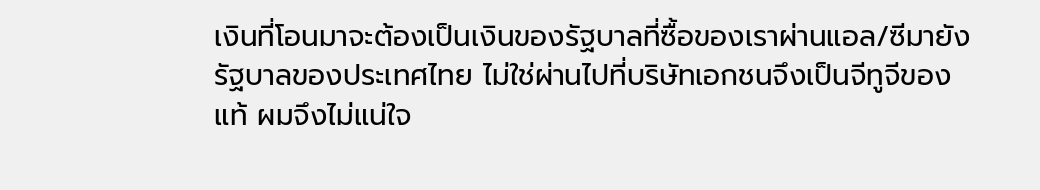เงินที่โอนมาจะต้องเป็นเงินของรัฐบาลที่ซื้อของเราผ่านแอล/ซีมายัง รัฐบาลของประเทศไทย ไม่ใช่ผ่านไปที่บริษัทเอกชนจึงเป็นจีทูจีของแท้ ผมจึงไม่แน่ใจ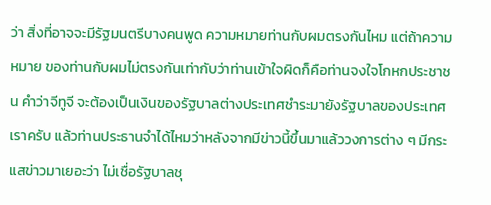ว่า สิ่งที่อาจจะมีรัฐมนตรีบางคนพูด ความหมายท่านกับผมตรงกันไหม แต่ถ้าความหมาย ของท่านกับผมไม่ตรงกันเท่ากับว่าท่านเข้าใจผิดก็คือท่านจงใจโกหกประชาชน คำว่าจีทูจี จะต้องเป็นเงินของรัฐบาลต่างประเทศชำระมายังรัฐบาลของประเทศเราครับ แล้วท่านประธานจำได้ไหมว่าหลังจากมีข่าวนี้ขึ้นมาแล้ววงการต่าง ๆ มีกระแสข่าวมาเยอะว่า ไม่เชื่อรัฐบาลชุ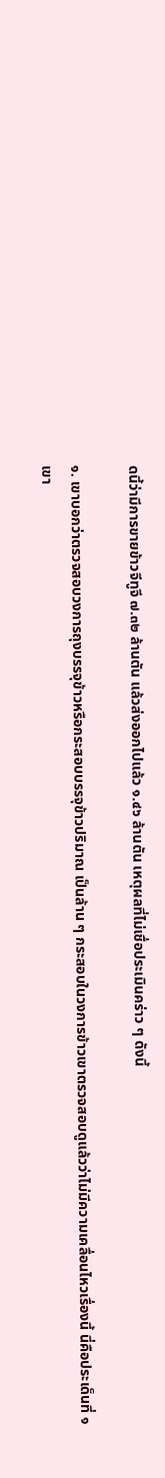ดนี้ว่ามีการขายข้าวจีทูจี ๗.๓๒ ล้านตัน แล้วส่งออกไปแล้ว ๑.๔๖ ล้านตัน เหตุผลที่ไม่เชื่อประเมินคร่าว ๆ ดังนี้

๑. เขาบอกว่าตรวจสอบวงการถุงบรรจุข้าวหรือกระสอบบรรจุข้าวปริมาณ เป็นล้าน ๆ กระสอบในวงการข้าวเขาตรวจสอบดูแล้วว่าไม่มีความเคลื่อนไหวเรื่องนี้ นี่คือประเด็นที่ ๑ เขา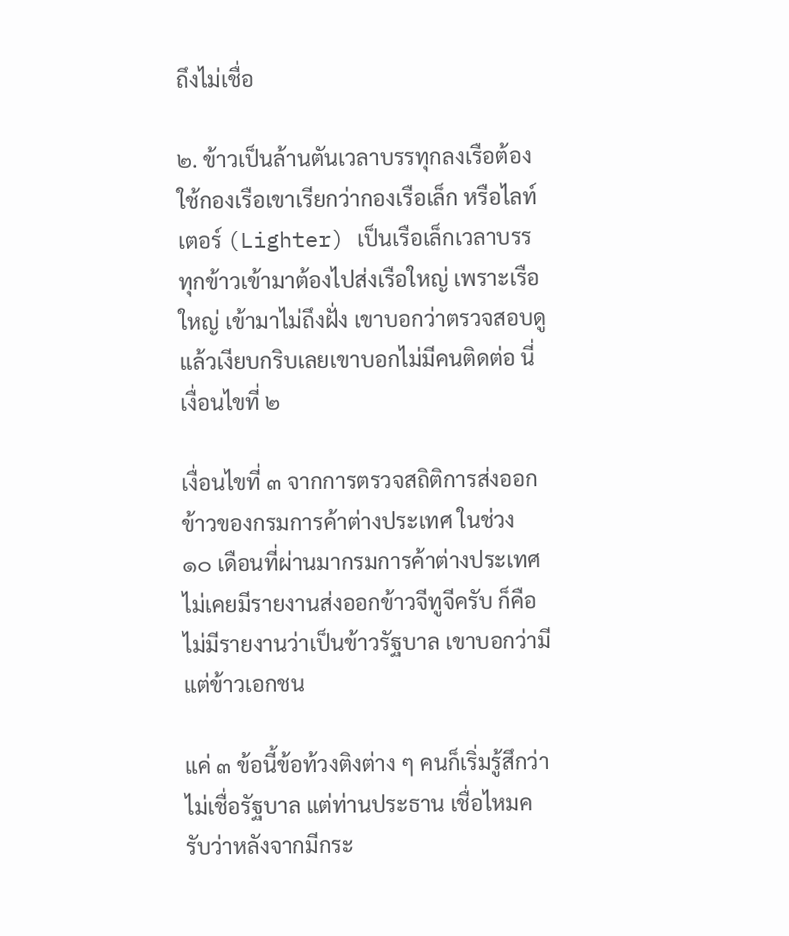ถึงไม่เชื่อ

๒. ข้าวเป็นล้านตันเวลาบรรทุกลงเรือต้องใช้กองเรือเขาเรียกว่ากองเรือเล็ก หรือไลท์เตอร์ (Lighter) เป็นเรือเล็กเวลาบรรทุกข้าวเข้ามาต้องไปส่งเรือใหญ่ เพราะเรือใหญ่ เข้ามาไม่ถึงฝั่ง เขาบอกว่าตรวจสอบดูแล้วเงียบกริบเลยเขาบอกไม่มีคนติดต่อ นี่เงื่อนไขที่ ๒

เงื่อนไขที่ ๓ จากการตรวจสถิติการส่งออกข้าวของกรมการค้าต่างประเทศ ในช่วง ๑๐ เดือนที่ผ่านมากรมการค้าต่างประเทศไม่เคยมีรายงานส่งออกข้าวจีทูจีครับ ก็คือไม่มีรายงานว่าเป็นข้าวรัฐบาล เขาบอกว่ามีแต่ข้าวเอกชน

แค่ ๓ ข้อนี้ข้อท้วงติงต่าง ๆ คนก็เริ่มรู้สึกว่าไม่เชื่อรัฐบาล แต่ท่านประธาน เชื่อไหมครับว่าหลังจากมีกระ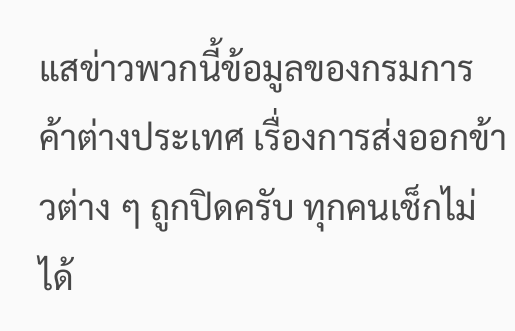แสข่าวพวกนี้ข้อมูลของกรมการค้าต่างประเทศ เรื่องการส่งออกข้าวต่าง ๆ ถูกปิดครับ ทุกคนเช็กไม่ได้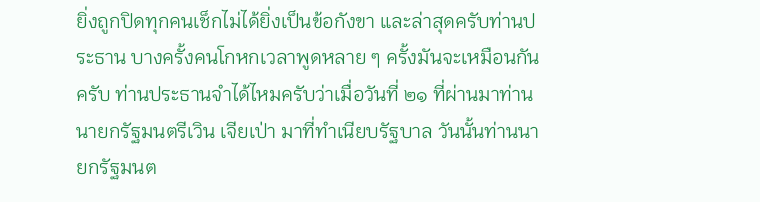ยิ่งถูกปิดทุกคนเช็กไม่ได้ยิ่งเป็นข้อกังขา และล่าสุดครับท่านประธาน บางครั้งคนโกหกเวลาพูดหลาย ๆ ครั้งมันจะเหมือนกันครับ ท่านประธานจำได้ไหมครับว่าเมื่อวันที่ ๒๑ ที่ผ่านมาท่านนายกรัฐมนตรีเวิน เจียเป่า มาที่ทำเนียบรัฐบาล วันนั้นท่านนายกรัฐมนต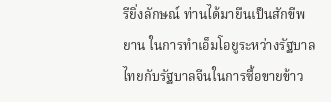รียิ่งลักษณ์ ท่านได้มายืนเป็นสักขีพยาน ในการทำเอ็มโอยูระหว่างรัฐบาลไทยกับรัฐบาลจีนในการซื้อขายข้าว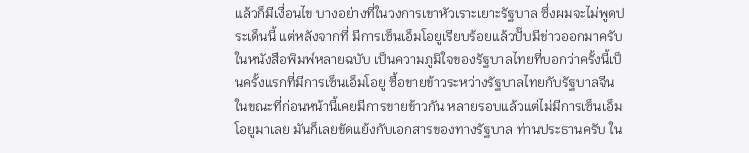แล้วก็มีเงื่อนไข บางอย่างที่ในวงการเขาหัวเราะเยาะรัฐบาล ซึ่งผมจะไม่พูดประเด็นนี้ แต่หลังจากที่ มีการเซ็นเอ็มโอยูเรียบร้อยแล้วปั๊บมีข่าวออกมาครับ ในหนังสือพิมพ์หลายฉบับ เป็นความภูมิใจของรัฐบาลไทยที่บอกว่าครั้งนี้เป็นครั้งแรกที่มีการเซ็นเอ็มโอยู ซื้อขายข้าวระหว่างรัฐบาลไทยกับรัฐบาลจีน ในขณะที่ก่อนหน้านี้เคยมีการขายข้าวกัน หลายรอบแล้วแต่ไม่มีการเซ็นเอ็มโอยูมาเลย มันก็เลยขัดแย้งกับเอกสารของทางรัฐบาล ท่านประธานครับ ใน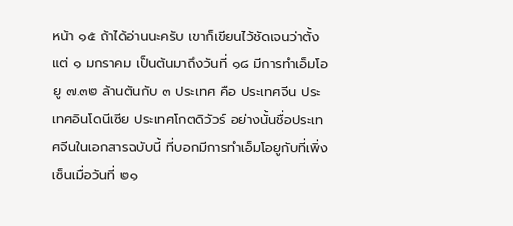หน้า ๑๕ ถ้าได้อ่านนะครับ เขาก็เขียนไว้ชัดเจนว่าตั้งแต่ ๑ มกราคม เป็นต้นมาถึงวันที่ ๑๘ มีการทำเอ็มโอยู ๗.๓๒ ล้านตันกับ ๓ ประเทศ คือ ประเทศจีน ประเทศอินโดนีเซีย ประเทศโกตดิวัวร์ อย่างนั้นชื่อประเทศจีนในเอกสารฉบับนี้ ที่บอกมีการทำเอ็มโอยูกับที่เพิ่งเซ็นเมื่อวันที่ ๒๑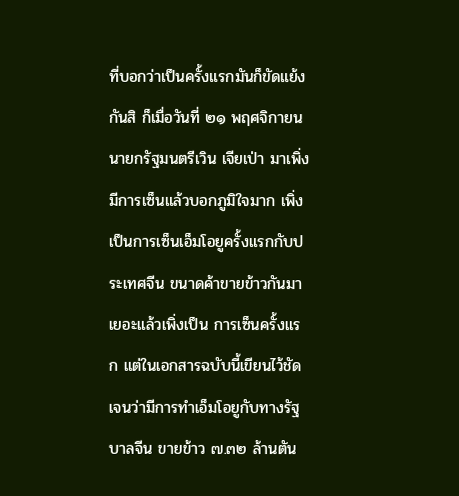ที่บอกว่าเป็นครั้งแรกมันก็ขัดแย้งกันสิ ก็เมื่อวันที่ ๒๑ พฤศจิกายน นายกรัฐมนตรีเวิน เจียเป่า มาเพิ่งมีการเซ็นแล้วบอกภูมิใจมาก เพิ่งเป็นการเซ็นเอ็มโอยูครั้งแรกกับประเทศจีน ขนาดค้าขายข้าวกันมาเยอะแล้วเพิ่งเป็น การเซ็นครั้งแรก แต่ในเอกสารฉบับนี้เขียนไว้ชัดเจนว่ามีการทำเอ็มโอยูกับทางรัฐบาลจีน ขายข้าว ๗.๓๒ ล้านตัน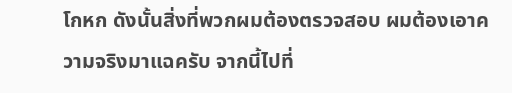โกหก ดังนั้นสิ่งที่พวกผมต้องตรวจสอบ ผมต้องเอาความจริงมาแฉครับ จากนี้ไปที่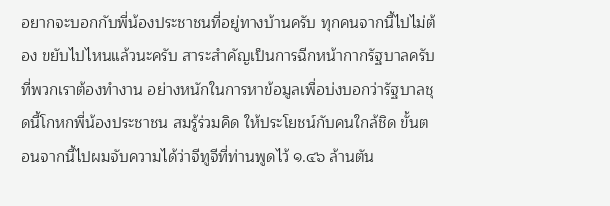อยากจะบอกกับพี่น้องประชาชนที่อยู่ทางบ้านครับ ทุกคนจากนี้ไปไม่ต้อง ขยับไปไหนแล้วนะครับ สาระสำคัญเป็นการฉีกหน้ากากรัฐบาลครับ ที่พวกเราต้องทำงาน อย่างหนักในการหาข้อมูลเพื่อบ่งบอกว่ารัฐบาลชุดนี้โกหกพี่น้องประชาชน สมรู้ร่วมคิด ให้ประโยชน์กับคนใกล้ชิด ขั้นตอนจากนี้ไปผมจับความได้ว่าจีทูจีที่ท่านพูดไว้ ๑.๔๖ ล้านตัน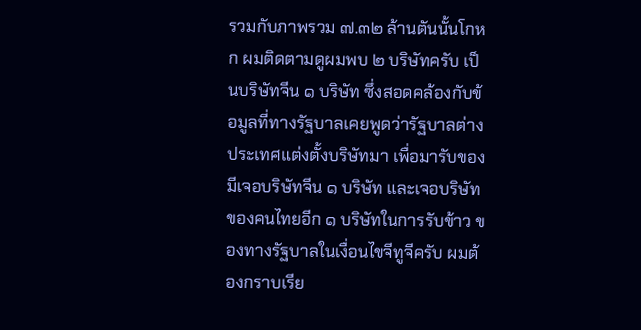รวมกับภาพรวม ๗.๓๒ ล้านตันนั้นโกหก ผมติดตามดูผมพบ ๒ บริษัทครับ เป็นบริษัทจีน ๑ บริษัท ซึ่งสอดคล้องกับข้อมูลที่ทางรัฐบาลเคยพูดว่ารัฐบาลต่างประเทศแต่งตั้งบริษัทมา เพื่อมารับของมีเจอบริษัทจีน ๑ บริษัท และเจอบริษัทของคนไทยอีก ๑ บริษัทในการรับข้าว ของทางรัฐบาลในเงื่อนไขจีทูจีครับ ผมต้องกราบเรีย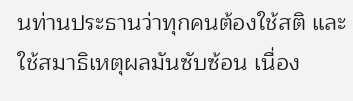นท่านประธานว่าทุกคนต้องใช้สติ และใช้สมาธิเหตุผลมันซับซ้อน เนื่อง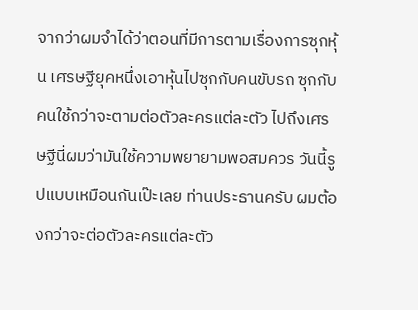จากว่าผมจำได้ว่าตอนที่มีการตามเรื่องการซุกหุ้น เศรษฐียุคหนึ่งเอาหุ้นไปซุกกับคนขับรถ ซุกกับคนใช้กว่าจะตามต่อตัวละครแต่ละตัว ไปถึงเศรษฐีนี่ผมว่ามันใช้ความพยายามพอสมควร วันนี้รูปแบบเหมือนกันเป๊ะเลย ท่านประธานครับ ผมต้องกว่าจะต่อตัวละครแต่ละตัว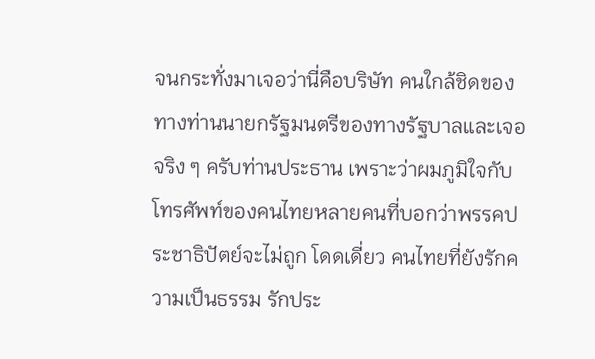จนกระทั่งมาเจอว่านี่คือบริษัท คนใกล้ชิดของทางท่านนายกรัฐมนตรีของทางรัฐบาลและเจอจริง ๆ ครับท่านประธาน เพราะว่าผมภูมิใจกับโทรศัพท์ของคนไทยหลายคนที่บอกว่าพรรคประชาธิปัตย์จะไม่ถูก โดดเดี่ยว คนไทยที่ยังรักความเป็นธรรม รักประ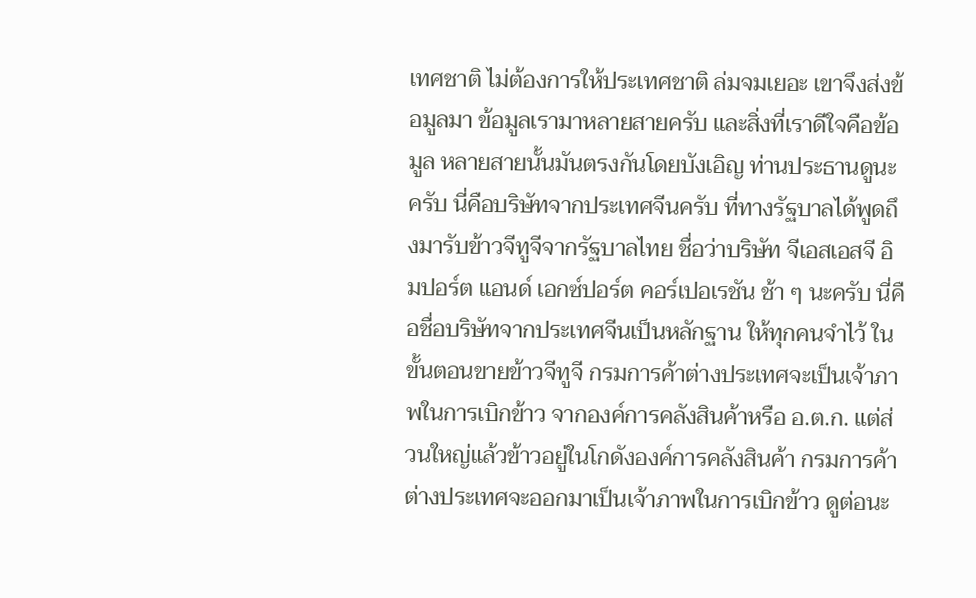เทศชาติ ไม่ต้องการให้ประเทศชาติ ล่มจมเยอะ เขาจึงส่งข้อมูลมา ข้อมูลเรามาหลายสายครับ และสิ่งที่เราดีใจคือข้อมูล หลายสายนั้นมันตรงกันโดยบังเอิญ ท่านประธานดูนะครับ นี่คือบริษัทจากประเทศจีนครับ ที่ทางรัฐบาลได้พูดถึงมารับข้าวจีทูจีจากรัฐบาลไทย ชื่อว่าบริษัท จีเอสเอสจี อิมปอร์ต แอนด์ เอกซ์ปอร์ต คอร์เปอเรชัน ช้า ๆ นะครับ นี่คือชื่อบริษัทจากประเทศจีนเป็นหลักฐาน ให้ทุกคนจำไว้ ในขั้นตอนขายข้าวจีทูจี กรมการค้าต่างประเทศจะเป็นเจ้าภาพในการเบิกข้าว จากองค์การคลังสินค้าหรือ อ.ต.ก. แต่ส่วนใหญ่แล้วข้าวอยู่ในโกดังองค์การคลังสินค้า กรมการค้าต่างประเทศจะออกมาเป็นเจ้าภาพในการเบิกข้าว ดูต่อนะ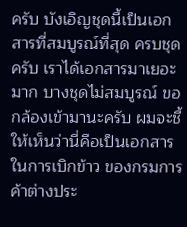ครับ บังเอิญชุดนี้เป็นเอกสารที่สมบูรณ์ที่สุด ครบชุดครับ เราได้เอกสารมาเยอะมาก บางชุดไม่สมบูรณ์ ขอกล้องเข้ามานะครับ ผมจะชี้ให้เห็นว่านี่คือเป็นเอกสารในการเบิกข้าว ของกรมการค้าต่างประ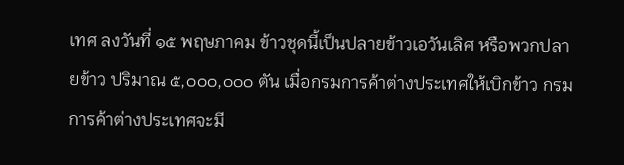เทศ ลงวันที่ ๑๕ พฤษภาคม ข้าวชุดนี้เป็นปลายข้าวเอวันเลิศ หรือพวกปลายข้าว ปริมาณ ๕,๐๐๐,๐๐๐ ตัน เมื่อกรมการค้าต่างประเทศให้เบิกข้าว กรมการค้าต่างประเทศจะมี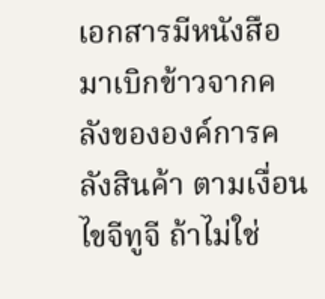เอกสารมีหนังสือมาเบิกข้าวจากคลังขององค์การคลังสินค้า ตามเงื่อนไขจีทูจี ถ้าไม่ใช่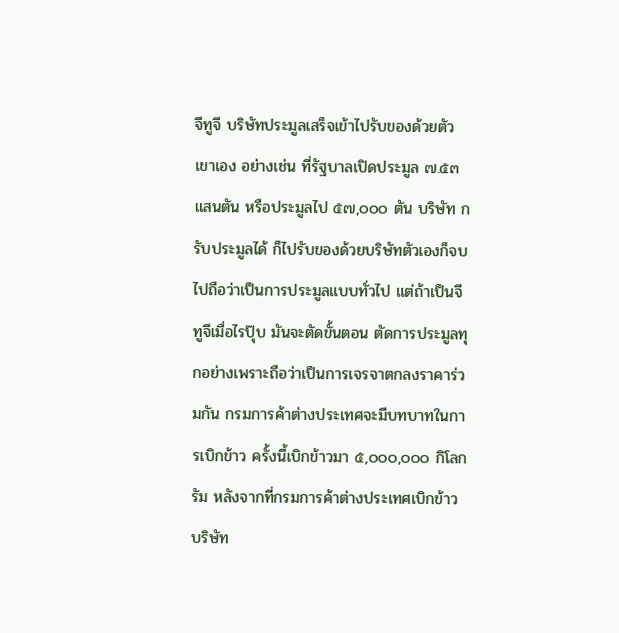จีทูจี บริษัทประมูลเสร็จเข้าไปรับของด้วยตัวเขาเอง อย่างเช่น ที่รัฐบาลเปิดประมูล ๗.๕๓ แสนตัน หรือประมูลไป ๕๗,๐๐๐ ตัน บริษัท ก รับประมูลได้ ก็ไปรับของด้วยบริษัทตัวเองก็จบไปถือว่าเป็นการประมูลแบบทั่วไป แต่ถ้าเป็นจีทูจีเมื่อไรปุ๊บ มันจะตัดขั้นตอน ตัดการประมูลทุกอย่างเพราะถือว่าเป็นการเจรจาตกลงราคาร่วมกัน กรมการค้าต่างประเทศจะมีบทบาทในการเบิกข้าว ครั้งนี้เบิกข้าวมา ๕,๐๐๐,๐๐๐ กิโลกรัม หลังจากที่กรมการค้าต่างประเทศเบิกข้าว บริษัท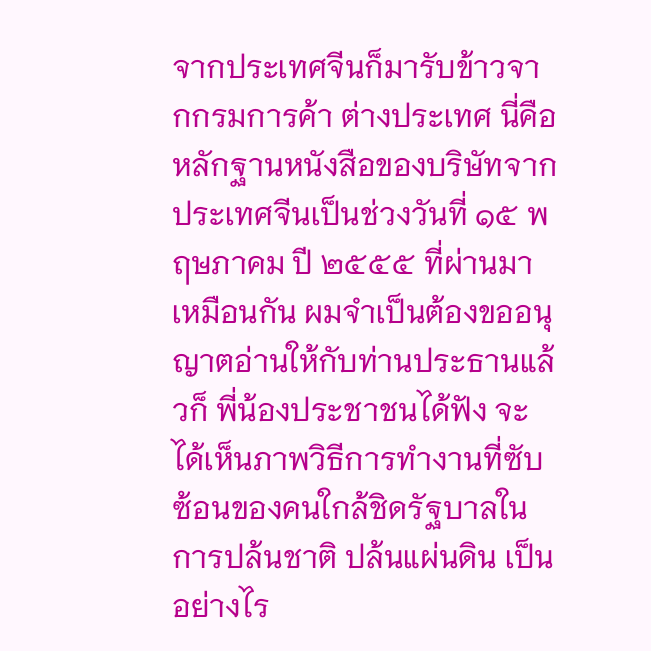จากประเทศจีนก็มารับข้าวจากกรมการค้า ต่างประเทศ นี่คือหลักฐานหนังสือของบริษัทจากประเทศจีนเป็นช่วงวันที่ ๑๕ พฤษภาคม ปี ๒๕๕๕ ที่ผ่านมาเหมือนกัน ผมจำเป็นต้องขออนุญาตอ่านให้กับท่านประธานแล้วก็ พี่น้องประชาชนได้ฟัง จะได้เห็นภาพวิธีการทำงานที่ซับซ้อนของคนใกล้ชิดรัฐบาลในการปล้นชาติ ปล้นแผ่นดิน เป็นอย่างไร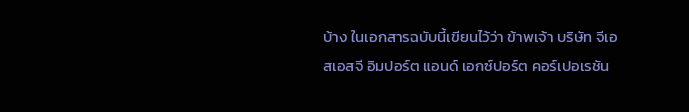บ้าง ในเอกสารฉบับนี้เขียนไว้ว่า ข้าพเจ้า บริษัท จีเอสเอสจี อิมปอร์ต แอนด์ เอกซ์ปอร์ต คอร์เปอเรชัน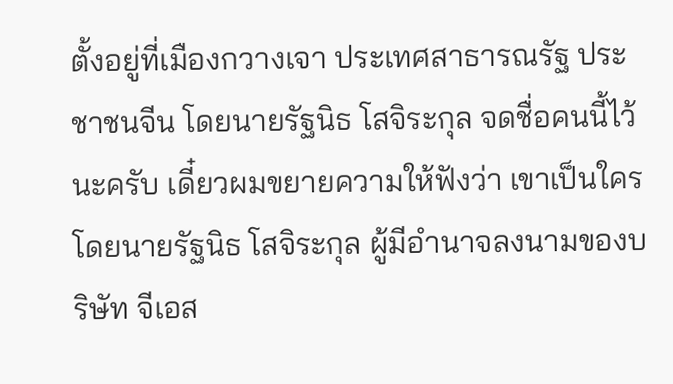ตั้งอยู่ที่เมืองกวางเจา ประเทศสาธารณรัฐ ประชาชนจีน โดยนายรัฐนิธ โสจิระกุล จดชื่อคนนี้ไว้นะครับ เดี๋ยวผมขยายความให้ฟังว่า เขาเป็นใคร โดยนายรัฐนิธ โสจิระกุล ผู้มีอำนาจลงนามของบริษัท จีเอส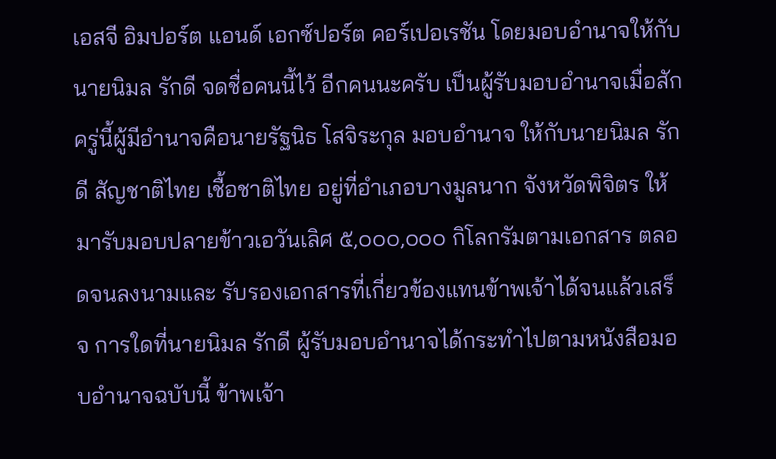เอสจี อิมปอร์ต แอนด์ เอกซ์ปอร์ต คอร์เปอเรชัน โดยมอบอำนาจให้กับนายนิมล รักดี จดชื่อคนนี้ไว้ อีกคนนะครับ เป็นผู้รับมอบอำนาจเมื่อสักครู่นี้ผู้มีอำนาจคือนายรัฐนิธ โสจิระกุล มอบอำนาจ ให้กับนายนิมล รักดี สัญชาติไทย เชื้อชาติไทย อยู่ที่อำเภอบางมูลนาก จังหวัดพิจิตร ให้มารับมอบปลายข้าวเอวันเลิศ ๕,๐๐๐,๐๐๐ กิโลกรัมตามเอกสาร ตลอดจนลงนามและ รับรองเอกสารที่เกี่ยวข้องแทนข้าพเจ้าได้จนแล้วเสร็จ การใดที่นายนิมล รักดี ผู้รับมอบอำนาจได้กระทำไปตามหนังสือมอบอำนาจฉบับนี้ ข้าพเจ้า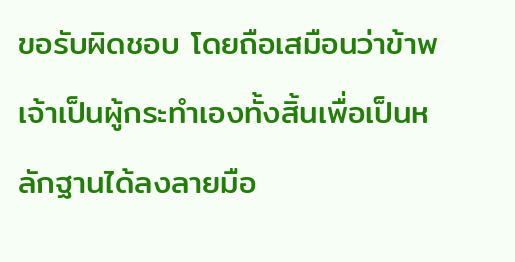ขอรับผิดชอบ โดยถือเสมือนว่าข้าพเจ้าเป็นผู้กระทำเองทั้งสิ้นเพื่อเป็นหลักฐานได้ลงลายมือ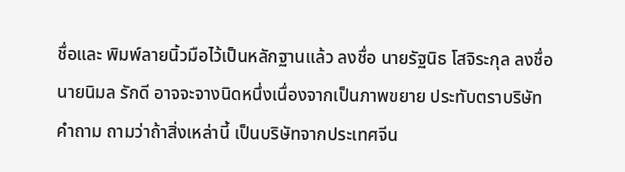ชื่อและ พิมพ์ลายนิ้วมือไว้เป็นหลักฐานแล้ว ลงชื่อ นายรัฐนิธ โสจิระกุล ลงชื่อนายนิมล รักดี อาจจะจางนิดหนึ่งเนื่องจากเป็นภาพขยาย ประทับตราบริษัท คำถาม ถามว่าถ้าสิ่งเหล่านี้ เป็นบริษัทจากประเทศจีน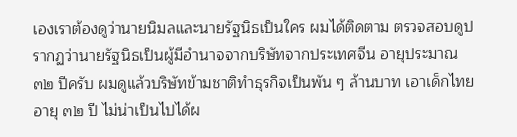เองเราต้องดูว่านายนิมลและนายรัฐนิธเป็นใคร ผมได้ติดตาม ตรวจสอบดูปรากฏว่านายรัฐนิธเป็นผู้มีอำนาจจากบริษัทจากประเทศจีน อายุประมาณ ๓๒ ปีครับ ผมดูแล้วบริษัทข้ามชาติทำธุรกิจเป็นพัน ๆ ล้านบาท เอาเด็กไทยอายุ ๓๒ ปี ไม่น่าเป็นไปได้ผ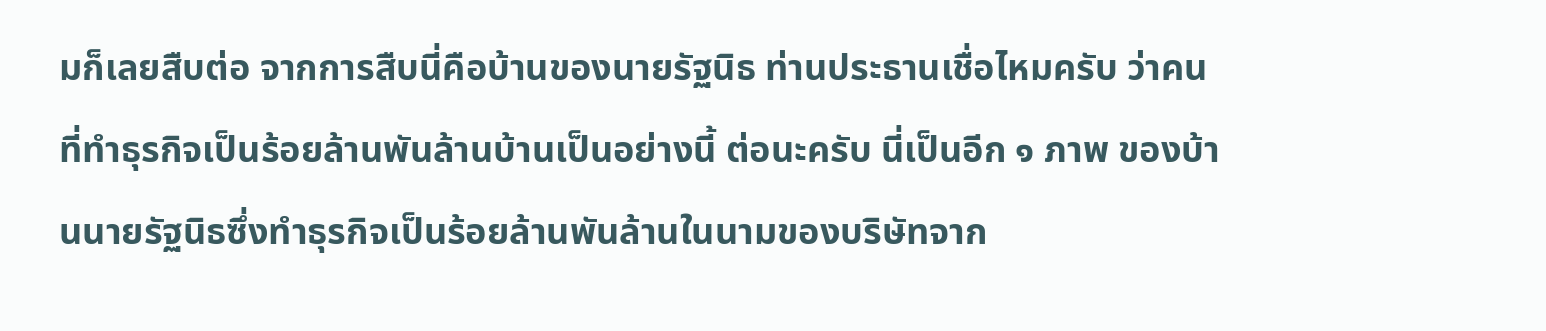มก็เลยสืบต่อ จากการสืบนี่คือบ้านของนายรัฐนิธ ท่านประธานเชื่อไหมครับ ว่าคนที่ทำธุรกิจเป็นร้อยล้านพันล้านบ้านเป็นอย่างนี้ ต่อนะครับ นี่เป็นอีก ๑ ภาพ ของบ้านนายรัฐนิธซึ่งทำธุรกิจเป็นร้อยล้านพันล้านในนามของบริษัทจาก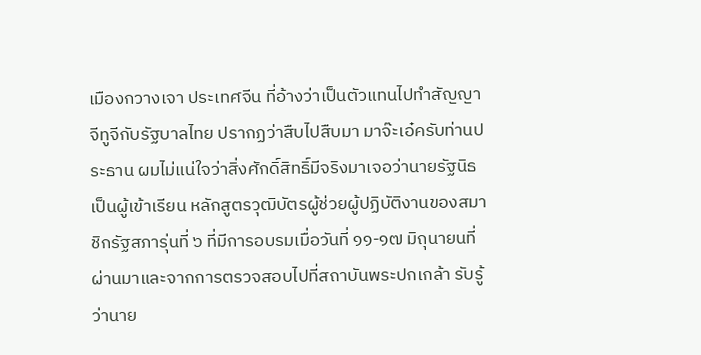เมืองกวางเจา ประเทศจีน ที่อ้างว่าเป็นตัวแทนไปทำสัญญาจีทูจีกับรัฐบาลไทย ปรากฏว่าสืบไปสืบมา มาจ๊ะเอ๋ครับท่านประธาน ผมไม่แน่ใจว่าสิ่งศักดิ์สิทธิ์มีจริงมาเจอว่านายรัฐนิธเป็นผู้เข้าเรียน หลักสูตรวุฒิบัตรผู้ช่วยผู้ปฏิบัติงานของสมาชิกรัฐสภารุ่นที่ ๖ ที่มีการอบรมเมื่อวันที่ ๑๑-๑๗ มิถุนายนที่ผ่านมาและจากการตรวจสอบไปที่สถาบันพระปกเกล้า รับรู้ว่านาย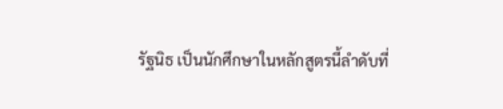รัฐนิธ เป็นนักศึกษาในหลักสูตรนี้ลำดับที่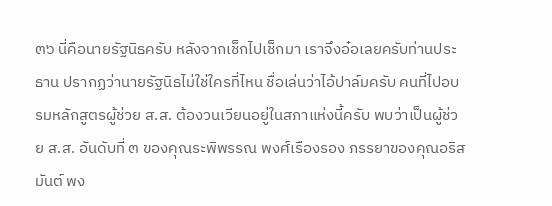๓๖ นี่คือนายรัฐนิธครับ หลังจากเช็กไปเช็กมา เราจึงอ๋อเลยครับท่านประธาน ปรากฏว่านายรัฐนิธไม่ใช่ใครที่ไหน ชื่อเล่นว่าไอ้ปาล์มครับ คนที่ไปอบรมหลักสูตรผู้ช่วย ส.ส. ต้องวนเวียนอยู่ในสภาแห่งนี้ครับ พบว่าเป็นผู้ช่วย ส.ส. อันดับที่ ๓ ของคุณระพิพรรณ พงศ์เรืองรอง ภรรยาของคุณอริสมันต์ พง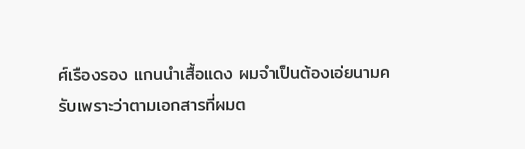ศ์เรืองรอง แกนนำเสื้อแดง ผมจำเป็นต้องเอ่ยนามครับเพราะว่าตามเอกสารที่ผมต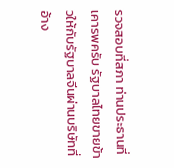รวจสอบที่สภา ท่านประธานที่เคารพครับ รัฐบาลไทยขายข้าวให้กับรัฐบาลจีนผ่านบริษัทที่อ้าง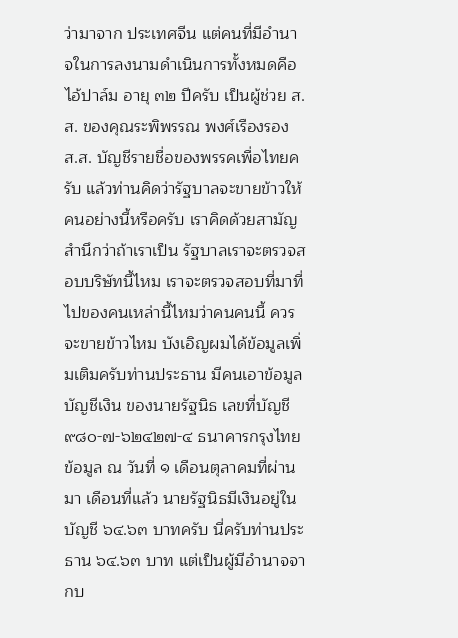ว่ามาจาก ประเทศจีน แต่คนที่มีอำนาจในการลงนามดำเนินการทั้งหมดคือไอ้ปาล์ม อายุ ๓๒ ปีครับ เป็นผู้ช่วย ส.ส. ของคุณระพิพรรณ พงศ์เรืองรอง ส.ส. บัญชีรายชื่อของพรรคเพื่อไทยครับ แล้วท่านคิดว่ารัฐบาลจะขายข้าวให้คนอย่างนี้หรือครับ เราคิดด้วยสามัญสำนึกว่าถ้าเราเป็น รัฐบาลเราจะตรวจสอบบริษัทนี้ไหม เราจะตรวจสอบที่มาที่ไปของคนเหล่านี้ไหมว่าคนคนนี้ ควรจะขายข้าวไหม บังเอิญผมได้ข้อมูลเพิ่มเติมครับท่านประธาน มีคนเอาข้อมูลบัญชีเงิน ของนายรัฐนิธ เลขที่บัญชี ๙๘๐-๗-๖๒๔๒๗-๔ ธนาคารกรุงไทย ข้อมูล ณ วันที่ ๑ เดือนตุลาคมที่ผ่านมา เดือนที่แล้ว นายรัฐนิธมีเงินอยู่ในบัญชี ๖๔.๖๓ บาทครับ นี่ครับท่านประธาน ๖๔.๖๓ บาท แต่เป็นผู้มีอำนาจจากบ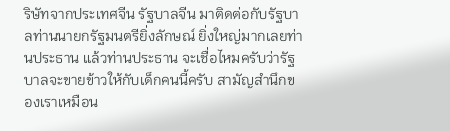ริษัทจากประเทศจีน รัฐบาลจีน มาติดต่อกับรัฐบาลท่านนายกรัฐมนตรียิ่งลักษณ์ ยิ่งใหญ่มากเลยท่านประธาน แล้วท่านประธาน จะเชื่อไหมครับว่ารัฐบาลจะขายข้าวให้กับเด็กคนนี้ครับ สามัญสำนึกของเราเหมือน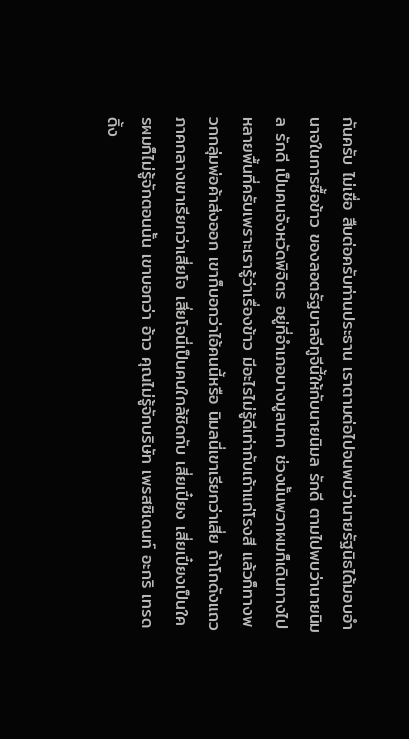กันครับ ไม่เชื่อ สืบต่อครับท่านประธาน เราตามต่อไปจนพบว่านายรัฐนิธได้มอบอำนาจในการซื้อข้าว ของลอตรัฐบาลจีทูจีนี้ให้กับนายนิมล รักดี ตามไปพบว่านายนิมล รักดี เป็นคนจังหวัดพิจิตร อยู่ที่อำเภอบางมูลนาก ช่วงนั้นพวกผมก็เดินทางไปหลายพื้นที่ครับเพราะเรารู้ว่าเรื่องข้าว มีอะไรไม่รู้ดีเท่ากับเถ้าแก่โรงสี แล้วก็ทางพวกกลุ่มพ่อค้าส่งออก เขาก็บอกว่าไอ้คนนี้หรือ นิมลนี่เขาเรียกว่าเสี่ย ถ้าโกดังแถวภาคกลางเขาเรียกว่าเสี่ยโจ เสี่ยโจนี่เป็นคนใกล้ชิดกับ เสี่ยเปี๋ยง เสี่ยเปี๋ยงเป็นใครผมก็ไม่รู้จักตอนนั้น เขาบอกว่า อ้าว คุณไม่รู้จักบริษัท เพรสซิเดนท์ อะกริ เทรดดิ้ง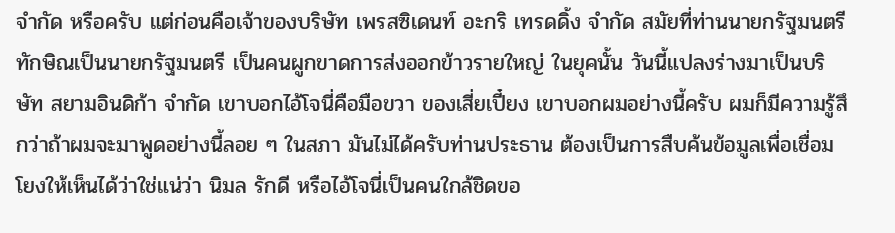จำกัด หรือครับ แต่ก่อนคือเจ้าของบริษัท เพรสซิเดนท์ อะกริ เทรดดิ้ง จำกัด สมัยที่ท่านนายกรัฐมนตรีทักษิณเป็นนายกรัฐมนตรี เป็นคนผูกขาดการส่งออกข้าวรายใหญ่ ในยุคนั้น วันนี้แปลงร่างมาเป็นบริษัท สยามอินดิก้า จำกัด เขาบอกไอ้โจนี่คือมือขวา ของเสี่ยเปี๋ยง เขาบอกผมอย่างนี้ครับ ผมก็มีความรู้สึกว่าถ้าผมจะมาพูดอย่างนี้ลอย ๆ ในสภา มันไม่ได้ครับท่านประธาน ต้องเป็นการสืบค้นข้อมูลเพื่อเชื่อมโยงให้เห็นได้ว่าใช่แน่ว่า นิมล รักดี หรือไอ้โจนี่เป็นคนใกล้ชิดขอ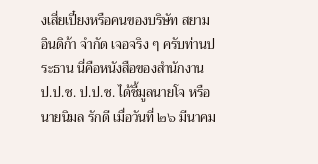งเสี่ยเปี๋ยงหรือคนของบริษัท สยามอินดิก้า จำกัด เจอจริง ๆ ครับท่านประธาน นี่คือหนังสือของสำนักงาน ป.ป.ช. ป.ป.ช. ได้ชี้มูลนายโจ หรือนายนิมล รักดี เมื่อวันที่ ๒๖ มีนาคม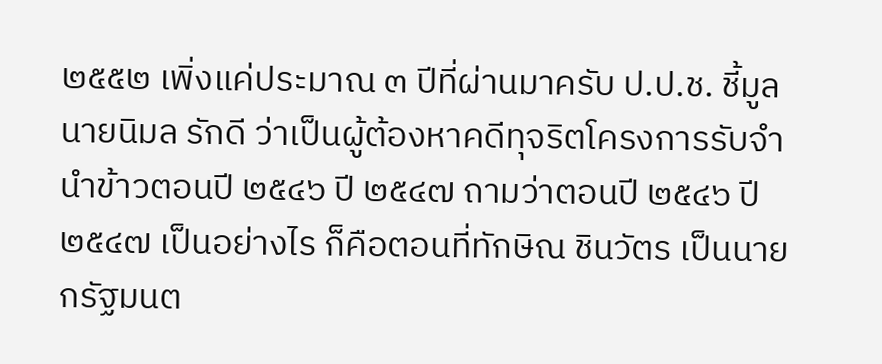๒๕๕๒ เพิ่งแค่ประมาณ ๓ ปีที่ผ่านมาครับ ป.ป.ช. ชี้มูลนายนิมล รักดี ว่าเป็นผู้ต้องหาคดีทุจริตโครงการรับจำนำข้าวตอนปี ๒๕๔๖ ปี ๒๕๔๗ ถามว่าตอนปี ๒๕๔๖ ปี ๒๕๔๗ เป็นอย่างไร ก็คือตอนที่ทักษิณ ชินวัตร เป็นนายกรัฐมนต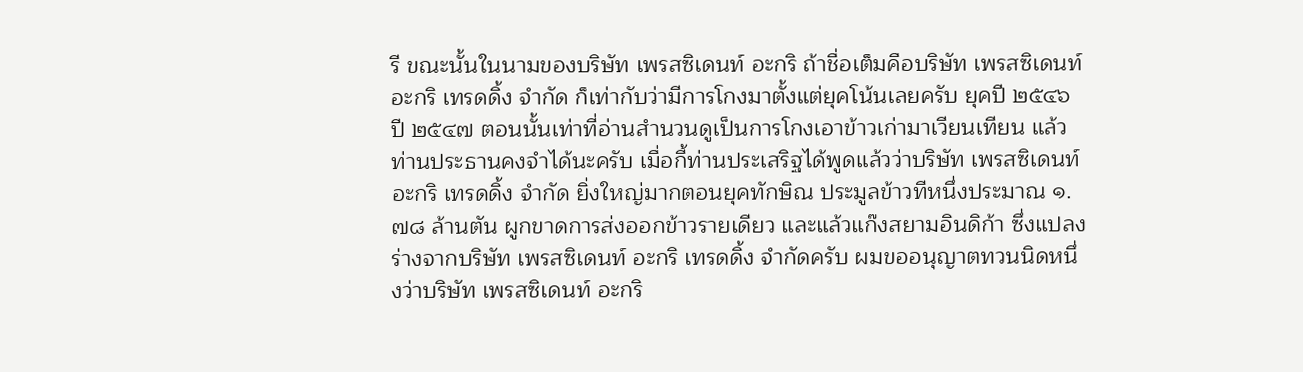รี ขณะนั้นในนามของบริษัท เพรสซิเดนท์ อะกริ ถ้าชื่อเต็มคือบริษัท เพรสซิเดนท์ อะกริ เทรดดิ้ง จำกัด ก็เท่ากับว่ามีการโกงมาตั้งแต่ยุคโน้นเลยครับ ยุคปี ๒๕๔๖ ปี ๒๕๔๗ ตอนนั้นเท่าที่อ่านสำนวนดูเป็นการโกงเอาข้าวเก่ามาเวียนเทียน แล้วท่านประธานคงจำได้นะครับ เมื่อกี้ท่านประเสริฐได้พูดแล้วว่าบริษัท เพรสซิเดนท์ อะกริ เทรดดิ้ง จำกัด ยิ่งใหญ่มากตอนยุคทักษิณ ประมูลข้าวทีหนึ่งประมาณ ๑.๗๘ ล้านตัน ผูกขาดการส่งออกข้าวรายเดียว และแล้วแก๊งสยามอินดิก้า ซึ่งแปลงร่างจากบริษัท เพรสซิเดนท์ อะกริ เทรดดิ้ง จำกัดครับ ผมขออนุญาตทวนนิดหนึ่งว่าบริษัท เพรสซิเดนท์ อะกริ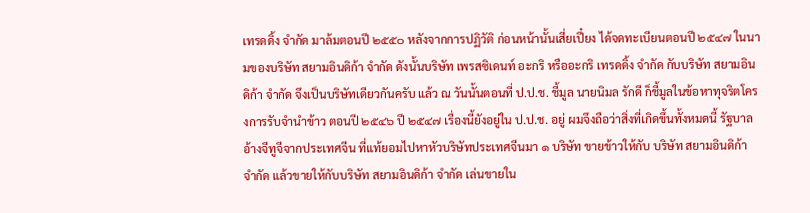เทรดดิ้ง จำกัด มาล้มตอนปี ๒๕๕๐ หลังจากการปฏิวัติ ก่อนหน้านั้นเสี่ยเปี๋ยง ได้จดทะเบียนตอนปี ๒๕๔๗ ในนามของบริษัท สยามอินดิก้า จำกัด ดังนั้นบริษัท เพรสซิเดนท์ อะกริ หรืออะกริ เทรดดิ้ง จำกัด กับบริษัท สยามอินดิก้า จำกัด จึงเป็นบริษัทเดียวกันครับ แล้ว ณ วันนั้นตอนที่ ป.ป.ช. ชี้มูล นายนิมล รักดี ก็ชี้มูลในข้อหาทุจริตโครงการรับจำนำข้าว ตอนปี ๒๕๔๖ ปี ๒๕๔๗ เรื่องนี้ยังอยู่ใน ป.ป.ช. อยู่ ผมจึงถือว่าสิ่งที่เกิดขึ้นทั้งหมดนี้ รัฐบาลอ้างจีทูจีจากประเทศจีน ที่แท้ยอมไปหาหัวบริษัทประเทศจีนมา ๑ บริษัท ขายข้าวให้กับ บริษัท สยามอินดิก้า จำกัด แล้วขายให้กับบริษัท สยามอินดิก้า จำกัด เล่นขายใน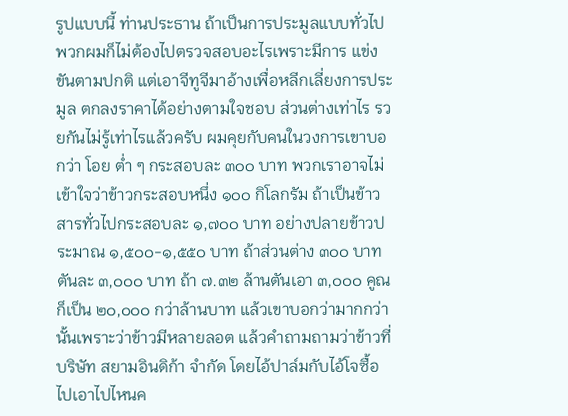รูปแบบนี้ ท่านประธาน ถ้าเป็นการประมูลแบบทั่วไปพวกผมก็ไม่ต้องไปตรวจสอบอะไรเพราะมีการ แข่งขันตามปกติ แต่เอาจีทูจีมาอ้างเพื่อหลีกเลี่ยงการประมูล ตกลงราคาได้อย่างตามใจชอบ ส่วนต่างเท่าไร รวยกันไม่รู้เท่าไรแล้วครับ ผมคุยกับคนในวงการเขาบอกว่า โอย ต่ำ ๆ กระสอบละ ๓๐๐ บาท พวกเราอาจไม่เข้าใจว่าข้าวกระสอบหนึ่ง ๑๐๐ กิโลกรัม ถ้าเป็นข้าวสารทั่วไปกระสอบละ ๑,๗๐๐ บาท อย่างปลายข้าวประมาณ ๑,๕๐๐-๑,๕๕๐ บาท ถ้าส่วนต่าง ๓๐๐ บาท ตันละ ๓,๐๐๐ บาท ถ้า ๗.๓๒ ล้านตันเอา ๓,๐๐๐ คูณก็เป็น ๒๐,๐๐๐ กว่าล้านบาท แล้วเขาบอกว่ามากกว่านั้นเพราะว่าข้าวมีหลายลอต แล้วคำถามถามว่าข้าวที่บริษัท สยามอินดิก้า จำกัด โดยไอ้ปาล์มกับไอ้โจซื้อไปเอาไปไหนค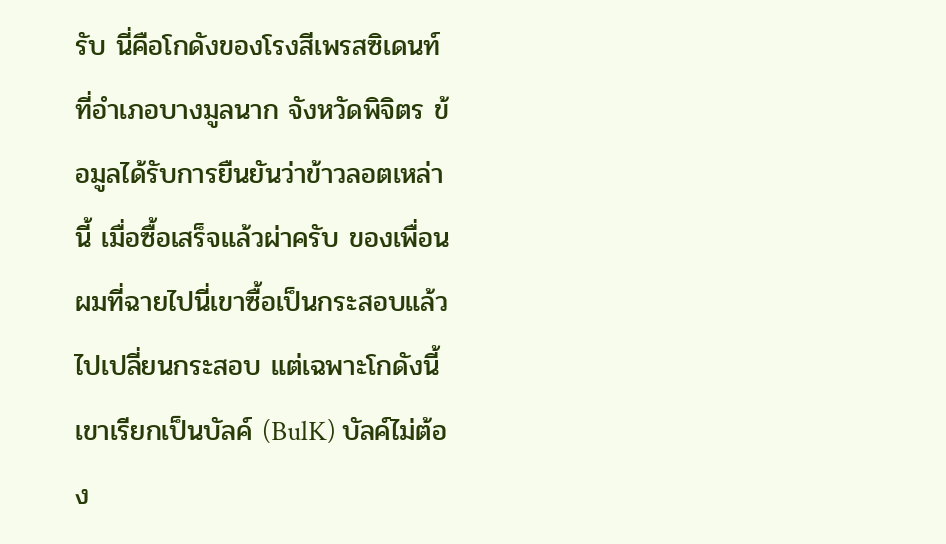รับ นี่คือโกดังของโรงสีเพรสซิเดนท์ ที่อำเภอบางมูลนาก จังหวัดพิจิตร ข้อมูลได้รับการยืนยันว่าข้าวลอตเหล่านี้ เมื่อซื้อเสร็จแล้วผ่าครับ ของเพื่อนผมที่ฉายไปนี่เขาซื้อเป็นกระสอบแล้วไปเปลี่ยนกระสอบ แต่เฉพาะโกดังนี้เขาเรียกเป็นบัลค์ (BulK) บัลค์ไม่ต้อง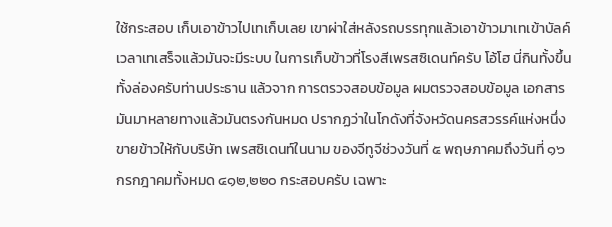ใช้กระสอบ เก็บเอาข้าวไปเทเก็บเลย เขาผ่าใส่หลังรถบรรทุกแล้วเอาข้าวมาเทเข้าบัลค์ เวลาเทเสร็จแล้วมันจะมีระบบ ในการเก็บข้าวที่โรงสีเพรสซิเดนท์ครับ โอ้โฮ นี่กินทั้งขึ้นทั้งล่องครับท่านประธาน แล้วจาก การตรวจสอบข้อมูล ผมตรวจสอบข้อมูล เอกสารมันมาหลายทางแล้วมันตรงกันหมด ปรากฏว่าในโกดังที่จังหวัดนครสวรรค์แห่งหนึ่งขายข้าวให้กับบริษัท เพรสซิเดนท์ในนาม ของจีทูจีช่วงวันที่ ๕ พฤษภาคมถึงวันที่ ๑๖ กรกฎาคมทั้งหมด ๔๑๒,๒๒๐ กระสอบครับ เฉพาะ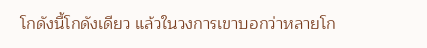โกดังนี้โกดังเดียว แล้วในวงการเขาบอกว่าหลายโก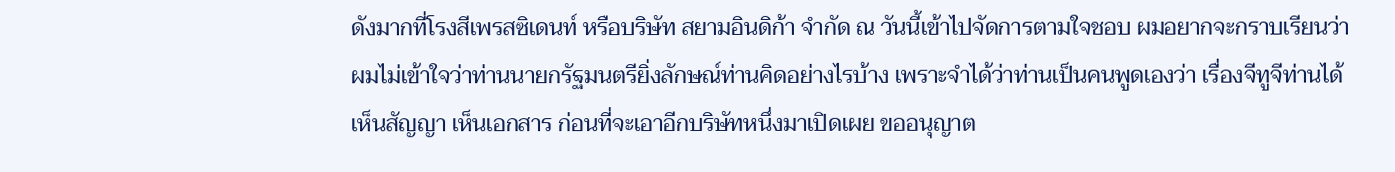ดังมากที่โรงสีเพรสซิเดนท์ หรือบริษัท สยามอินดิก้า จำกัด ณ วันนี้เข้าไปจัดการตามใจชอบ ผมอยากจะกราบเรียนว่า ผมไม่เข้าใจว่าท่านนายกรัฐมนตรียิ่งลักษณ์ท่านคิดอย่างไรบ้าง เพราะจำได้ว่าท่านเป็นคนพูดเองว่า เรื่องจีทูจีท่านได้เห็นสัญญา เห็นเอกสาร ก่อนที่จะเอาอีกบริษัทหนึ่งมาเปิดเผย ขออนุญาต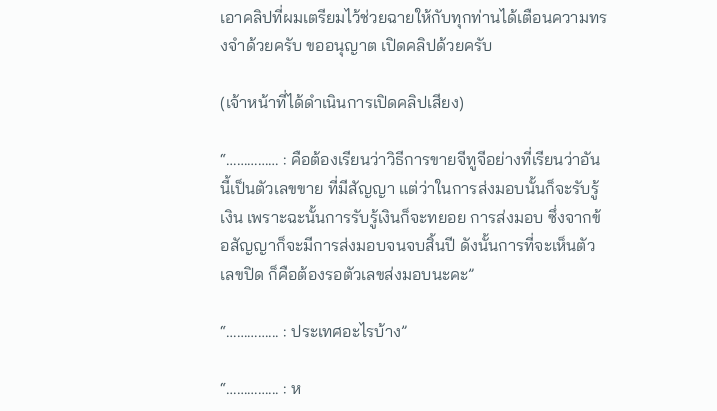เอาคลิปที่ผมเตรียมไว้ช่วยฉายให้กับทุกท่านได้เตือนความทรงจำด้วยครับ ขออนุญาต เปิดคลิปด้วยครับ

(เจ้าหน้าที่ได้ดำเนินการเปิดคลิปเสียง)

“…………… : คือต้องเรียนว่าวิธีการขายจีทูจีอย่างที่เรียนว่าอันนี้เป็นตัวเลขขาย ที่มีสัญญา แต่ว่าในการส่งมอบนั้นก็จะรับรู้เงิน เพราะฉะนั้นการรับรู้เงินก็จะทยอย การส่งมอบ ซึ่งจากข้อสัญญาก็จะมีการส่งมอบจนจบสิ้นปี ดังนั้นการที่จะเห็นตัวเลขปิด ก็คือต้องรอตัวเลขส่งมอบนะคะ”

“…………... : ประเทศอะไรบ้าง”

“…………... : ห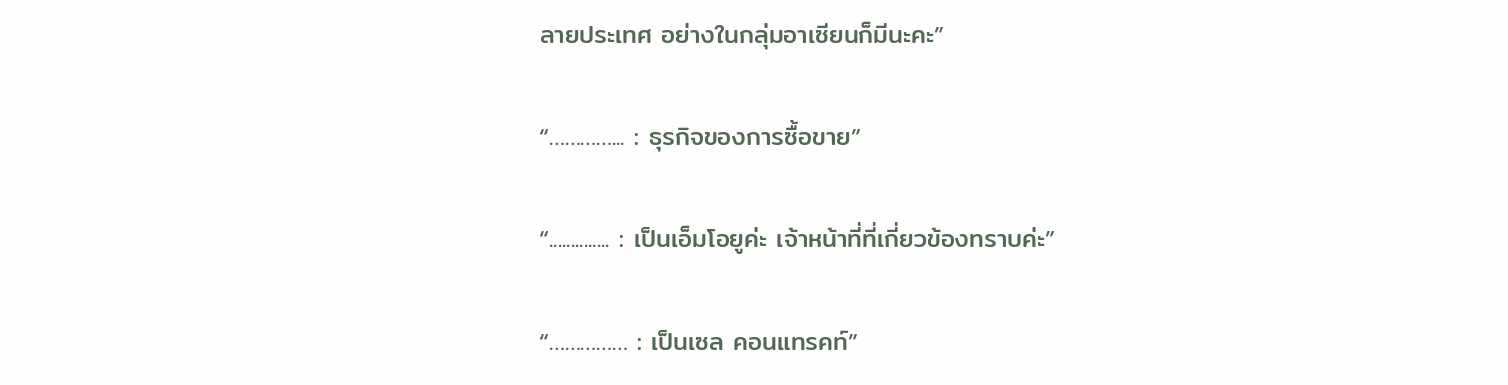ลายประเทศ อย่างในกลุ่มอาเซียนก็มีนะคะ”

“…………... : ธุรกิจของการซื้อขาย”

“.............. : เป็นเอ็มโอยูค่ะ เจ้าหน้าที่ที่เกี่ยวข้องทราบค่ะ”

“…………… : เป็นเซล คอนแทรคท์”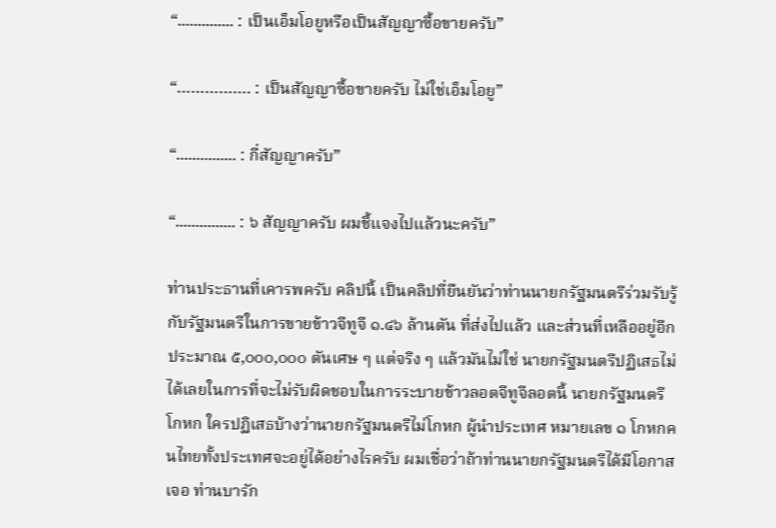“.............. : เป็นเอ็มโอยูหรือเป็นสัญญาซื้อขายครับ”

“……………. : เป็นสัญญาซื้อขายครับ ไม่ใช่เอ็มโอยู”

“............... : กี่สัญญาครับ”

“............... : ๖ สัญญาครับ ผมชี้แจงไปแล้วนะครับ”

ท่านประธานที่เคารพครับ คลิปนี้ เป็นคลิปที่ยืนยันว่าท่านนายกรัฐมนตรีร่วมรับรู้กับรัฐมนตรีในการขายข้าวจีทูจี ๑.๔๖ ล้านตัน ที่ส่งไปแล้ว และส่วนที่เหลืออยู่อีกประมาณ ๕,๐๐๐,๐๐๐ ตันเศษ ๆ แต่จริง ๆ แล้วมันไม่ใช่ นายกรัฐมนตรีปฏิเสธไม่ได้เลยในการที่จะไม่รับผิดชอบในการระบายข้าวลอตจีทูจีลอตนี้ นายกรัฐมนตรีโกหก ใครปฏิเสธบ้างว่านายกรัฐมนตรีไม่โกหก ผู้นำประเทศ หมายเลข ๑ โกหกคนไทยทั้งประเทศจะอยู่ได้อย่างไรครับ ผมเชื่อว่าถ้าท่านนายกรัฐมนตรีได้มีโอกาสเจอ ท่านบารัก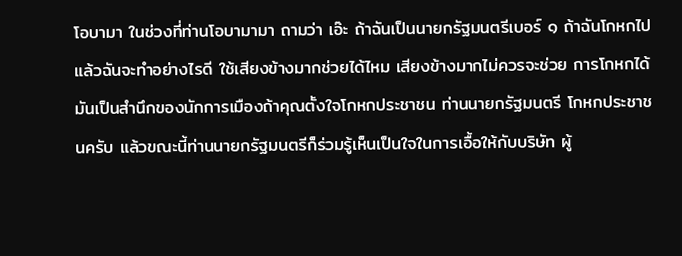โอบามา ในช่วงที่ท่านโอบามามา ถามว่า เอ๊ะ ถ้าฉันเป็นนายกรัฐมนตรีเบอร์ ๑ ถ้าฉันโกหกไปแล้วฉันจะทำอย่างไรดี ใช้เสียงข้างมากช่วยได้ไหม เสียงข้างมากไม่ควรจะช่วย การโกหกได้ มันเป็นสำนึกของนักการเมืองถ้าคุณตั้งใจโกหกประชาชน ท่านนายกรัฐมนตรี โกหกประชาชนครับ แล้วขณะนี้ท่านนายกรัฐมนตรีก็ร่วมรู้เห็นเป็นใจในการเอื้อให้กับบริษัท ผู้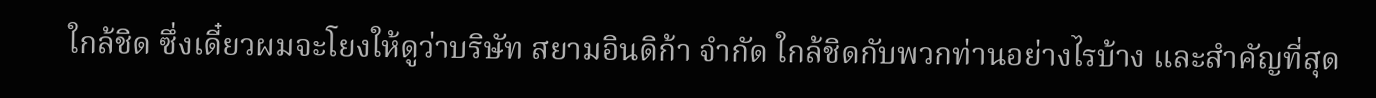ใกล้ชิด ซึ่งเดี๋ยวผมจะโยงให้ดูว่าบริษัท สยามอินดิก้า จำกัด ใกล้ชิดกับพวกท่านอย่างไรบ้าง และสำคัญที่สุด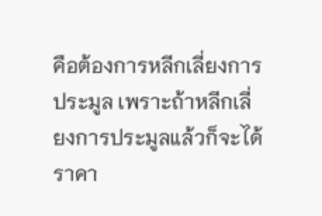คือต้องการหลีกเลี่ยงการประมูล เพราะถ้าหลีกเลี่ยงการประมูลแล้วก็จะได้ ราคา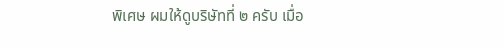พิเศษ ผมให้ดูบริษัทที่ ๒ ครับ เมื่อ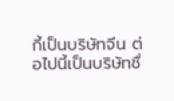กี้เป็นบริษัทจีน ต่อไปนี้เป็นบริษัทชื่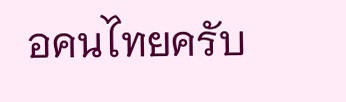อคนไทยครับ